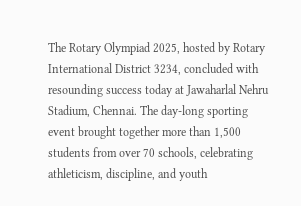The Rotary Olympiad 2025, hosted by Rotary International District 3234, concluded with resounding success today at Jawaharlal Nehru Stadium, Chennai. The day-long sporting event brought together more than 1,500 students from over 70 schools, celebrating athleticism, discipline, and youth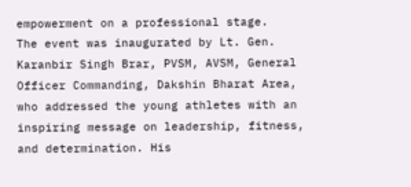empowerment on a professional stage.
The event was inaugurated by Lt. Gen. Karanbir Singh Brar, PVSM, AVSM, General Officer Commanding, Dakshin Bharat Area, who addressed the young athletes with an inspiring message on leadership, fitness, and determination. His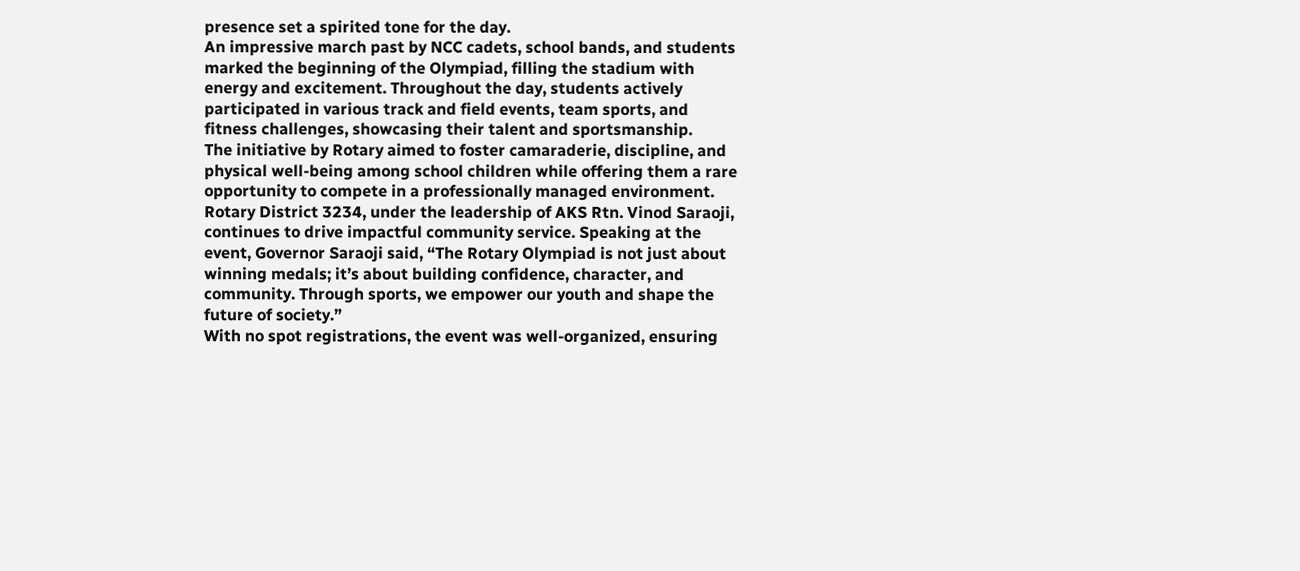presence set a spirited tone for the day.
An impressive march past by NCC cadets, school bands, and students marked the beginning of the Olympiad, filling the stadium with energy and excitement. Throughout the day, students actively participated in various track and field events, team sports, and fitness challenges, showcasing their talent and sportsmanship.
The initiative by Rotary aimed to foster camaraderie, discipline, and physical well-being among school children while offering them a rare opportunity to compete in a professionally managed environment.
Rotary District 3234, under the leadership of AKS Rtn. Vinod Saraoji, continues to drive impactful community service. Speaking at the event, Governor Saraoji said, “The Rotary Olympiad is not just about winning medals; it’s about building confidence, character, and community. Through sports, we empower our youth and shape the future of society.”
With no spot registrations, the event was well-organized, ensuring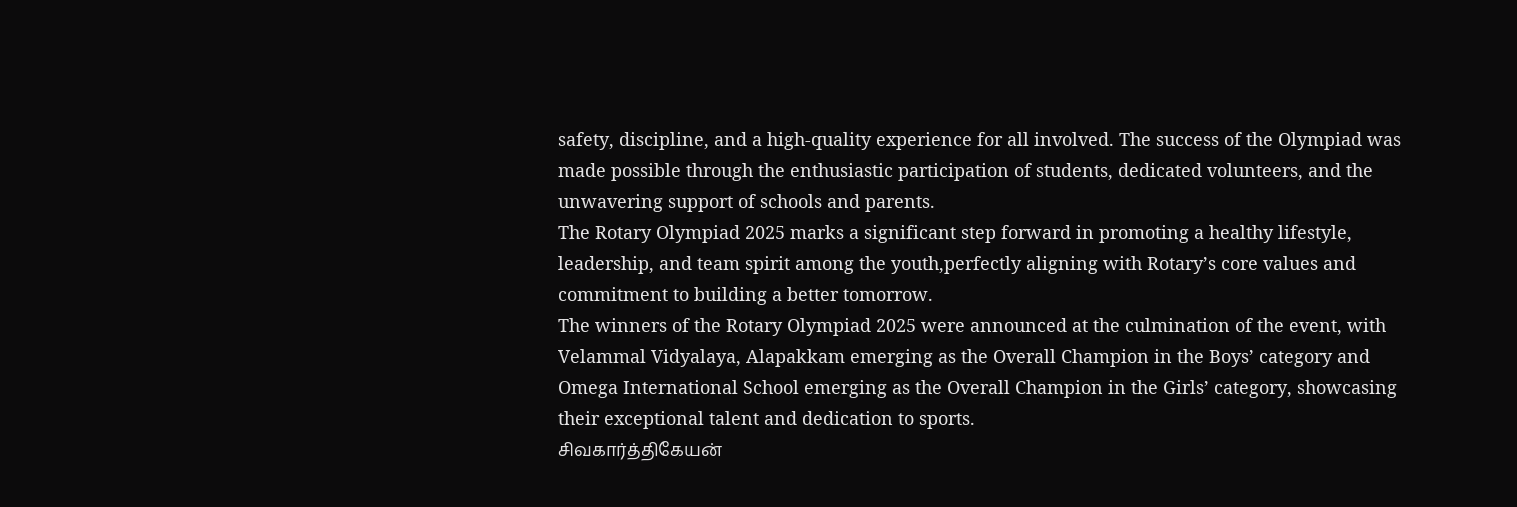safety, discipline, and a high-quality experience for all involved. The success of the Olympiad was made possible through the enthusiastic participation of students, dedicated volunteers, and the unwavering support of schools and parents.
The Rotary Olympiad 2025 marks a significant step forward in promoting a healthy lifestyle, leadership, and team spirit among the youth,perfectly aligning with Rotary’s core values and commitment to building a better tomorrow.
The winners of the Rotary Olympiad 2025 were announced at the culmination of the event, with Velammal Vidyalaya, Alapakkam emerging as the Overall Champion in the Boys’ category and Omega International School emerging as the Overall Champion in the Girls’ category, showcasing their exceptional talent and dedication to sports.
சிவகார்த்திகேயன்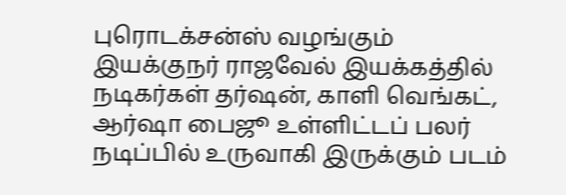புரொடக்சன்ஸ் வழங்கும் இயக்குநர் ராஜவேல் இயக்கத்தில் நடிகர்கள் தர்ஷன், காளி வெங்கட், ஆர்ஷா பைஜூ உள்ளிட்டப் பலர் நடிப்பில் உருவாகி இருக்கும் படம்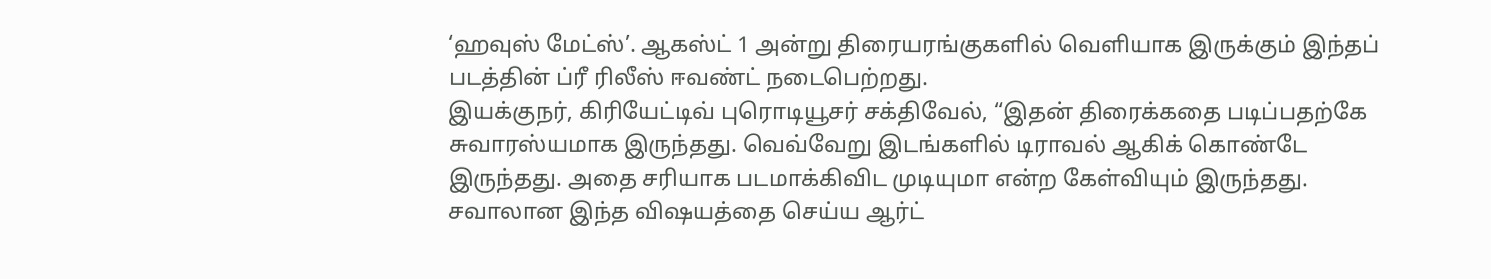‘ஹவுஸ் மேட்ஸ்’. ஆகஸ்ட் 1 அன்று திரையரங்குகளில் வெளியாக இருக்கும் இந்தப் படத்தின் ப்ரீ ரிலீஸ் ஈவண்ட் நடைபெற்றது.
இயக்குநர், கிரியேட்டிவ் புரொடியூசர் சக்திவேல், “இதன் திரைக்கதை படிப்பதற்கே சுவாரஸ்யமாக இருந்தது. வெவ்வேறு இடங்களில் டிராவல் ஆகிக் கொண்டே இருந்தது. அதை சரியாக படமாக்கிவிட முடியுமா என்ற கேள்வியும் இருந்தது. சவாலான இந்த விஷயத்தை செய்ய ஆர்ட்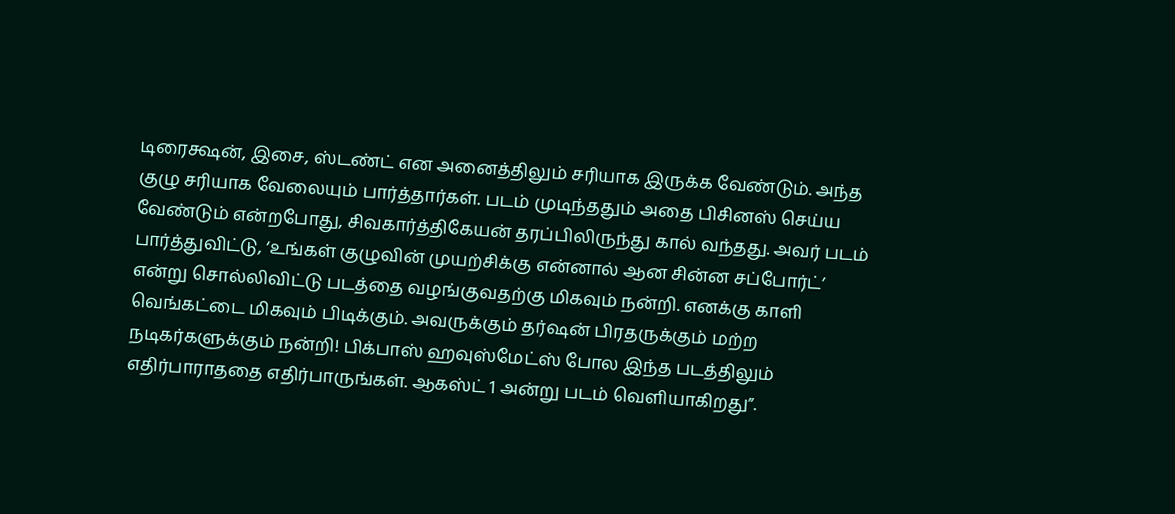டிரைக்ஷன், இசை, ஸ்டண்ட் என அனைத்திலும் சரியாக இருக்க வேண்டும். அந்த குழு சரியாக வேலையும் பார்த்தார்கள். படம் முடிந்ததும் அதை பிசினஸ் செய்ய வேண்டும் என்றபோது, சிவகார்த்திகேயன் தரப்பிலிருந்து கால் வந்தது. அவர் படம் பார்த்துவிட்டு, ‘உங்கள் குழுவின் முயற்சிக்கு என்னால் ஆன சின்ன சப்போர்ட்’ என்று சொல்லிவிட்டு படத்தை வழங்குவதற்கு மிகவும் நன்றி. எனக்கு காளி வெங்கட்டை மிகவும் பிடிக்கும். அவருக்கும் தர்ஷன் பிரதருக்கும் மற்ற நடிகர்களுக்கும் நன்றி! பிக்பாஸ் ஹவுஸ்மேட்ஸ் போல இந்த படத்திலும் எதிர்பாராததை எதிர்பாருங்கள். ஆகஸ்ட் 1 அன்று படம் வெளியாகிறது”.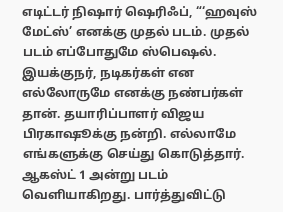எடிட்டர் நிஷார் ஷெரிஃப், “‘ஹவுஸ் மேட்ஸ்’ எனக்கு முதல் படம். முதல் படம் எப்போதுமே ஸ்பெஷல். இயக்குநர், நடிகர்கள் என எல்லோருமே எனக்கு நண்பர்கள் தான். தயாரிப்பாளர் விஜய பிரகாஷூக்கு நன்றி. எல்லாமே எங்களுக்கு செய்து கொடுத்தார். ஆகஸ்ட் 1 அன்று படம் வெளியாகிறது. பார்த்துவிட்டு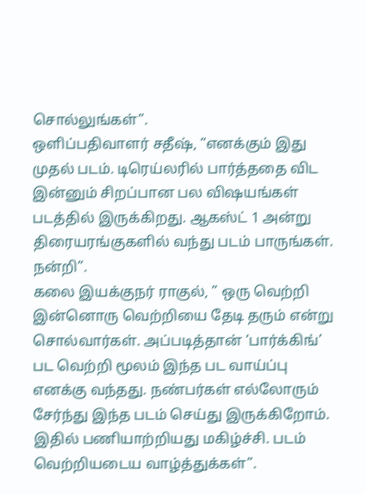சொல்லுங்கள்”.
ஒளிப்பதிவாளர் சதீஷ், “எனக்கும் இது முதல் படம். டிரெய்லரில் பார்த்ததை விட இன்னும் சிறப்பான பல விஷயங்கள் படத்தில் இருக்கிறது. ஆகஸ்ட் 1 அன்று திரையரங்குகளில் வந்து படம் பாருங்கள். நன்றி”.
கலை இயக்குநர் ராகுல், ” ஒரு வெற்றி இன்னொரு வெற்றியை தேடி தரும் என்று சொல்வார்கள். அப்படித்தான் ‘பார்க்கிங்’ பட வெற்றி மூலம் இந்த பட வாய்ப்பு எனக்கு வந்தது. நண்பர்கள் எல்லோரும் சேர்ந்து இந்த படம் செய்து இருக்கிறோம். இதில் பணியாற்றியது மகிழ்ச்சி. படம் வெற்றியடைய வாழ்த்துக்கள்”.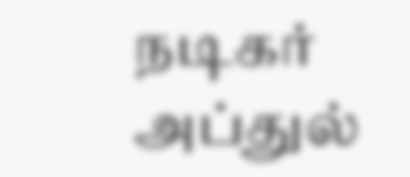நடிகர் அப்துல்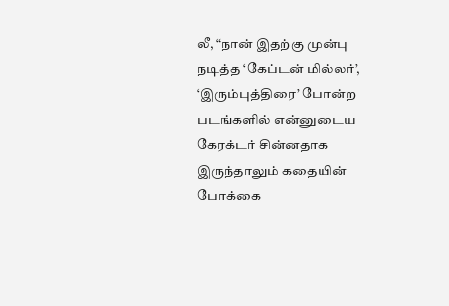லீ, “நான் இதற்கு முன்பு நடித்த ‘கேப்டன் மில்லர்’, ‘இரும்புத்திரை’ போன்ற படங்களில் என்னுடைய கேரக்டர் சின்னதாக இருந்தாலும் கதையின் போக்கை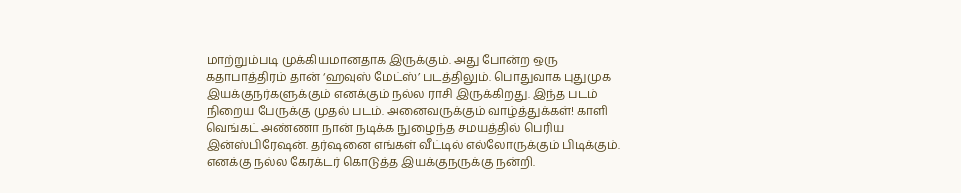மாற்றும்படி முக்கியமானதாக இருக்கும். அது போன்ற ஒரு கதாபாத்திரம் தான் ‘ஹவுஸ் மேட்ஸ்’ படத்திலும். பொதுவாக புதுமுக இயக்குநர்களுக்கும் எனக்கும் நல்ல ராசி இருக்கிறது. இந்த படம் நிறைய பேருக்கு முதல் படம். அனைவருக்கும் வாழ்த்துக்கள்! காளி வெங்கட் அண்ணா நான் நடிக்க நுழைந்த சமயத்தில் பெரிய இன்ஸ்பிரேஷன். தர்ஷனை எங்கள் வீட்டில் எல்லோருக்கும் பிடிக்கும். எனக்கு நல்ல கேரக்டர் கொடுத்த இயக்குநருக்கு நன்றி.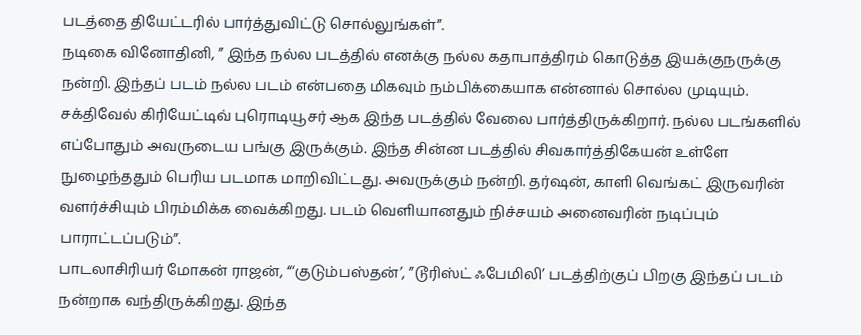படத்தை தியேட்டரில் பார்த்துவிட்டு சொல்லுங்கள்”.
நடிகை வினோதினி, ” இந்த நல்ல படத்தில் எனக்கு நல்ல கதாபாத்திரம் கொடுத்த இயக்குநருக்கு நன்றி. இந்தப் படம் நல்ல படம் என்பதை மிகவும் நம்பிக்கையாக என்னால் சொல்ல முடியும். சக்திவேல் கிரியேட்டிவ் புரொடியூசர் ஆக இந்த படத்தில் வேலை பார்த்திருக்கிறார். நல்ல படங்களில் எப்போதும் அவருடைய பங்கு இருக்கும். இந்த சின்ன படத்தில் சிவகார்த்திகேயன் உள்ளே நுழைந்ததும் பெரிய படமாக மாறிவிட்டது. அவருக்கும் நன்றி. தர்ஷன், காளி வெங்கட் இருவரின் வளர்ச்சியும் பிரம்மிக்க வைக்கிறது. படம் வெளியானதும் நிச்சயம் அனைவரின் நடிப்பும் பாராட்டப்படும்”.
பாடலாசிரியர் மோகன் ராஜன், “‘குடும்பஸ்தன்’, ”டூரிஸ்ட் ஃபேமிலி’ படத்திற்குப் பிறகு இந்தப் படம் நன்றாக வந்திருக்கிறது. இந்த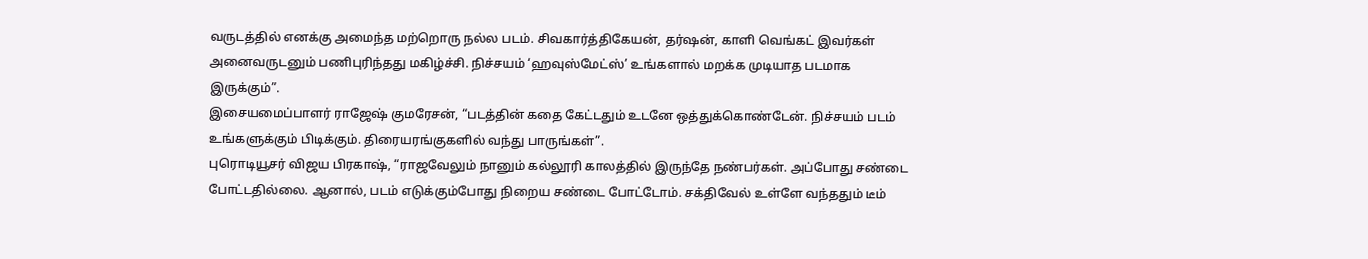வருடத்தில் எனக்கு அமைந்த மற்றொரு நல்ல படம். சிவகார்த்திகேயன், தர்ஷன், காளி வெங்கட் இவர்கள் அனைவருடனும் பணிபுரிந்தது மகிழ்ச்சி. நிச்சயம் ‘ஹவுஸ்மேட்ஸ்’ உங்களால் மறக்க முடியாத படமாக இருக்கும்”.
இசையமைப்பாளர் ராஜேஷ் குமரேசன், “படத்தின் கதை கேட்டதும் உடனே ஒத்துக்கொண்டேன். நிச்சயம் படம் உங்களுக்கும் பிடிக்கும். திரையரங்குகளில் வந்து பாருங்கள்”.
புரொடியூசர் விஜய பிரகாஷ், “ராஜவேலும் நானும் கல்லூரி காலத்தில் இருந்தே நண்பர்கள். அப்போது சண்டை போட்டதில்லை. ஆனால், படம் எடுக்கும்போது நிறைய சண்டை போட்டோம். சக்திவேல் உள்ளே வந்ததும் டீம்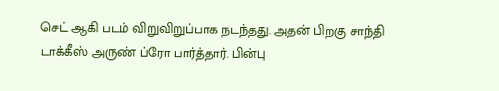செட் ஆகி படம் விறுவிறுப்பாக நடந்தது. அதன் பிறகு சாந்தி டாக்கீஸ் அருண் ப்ரோ பார்த்தார். பின்பு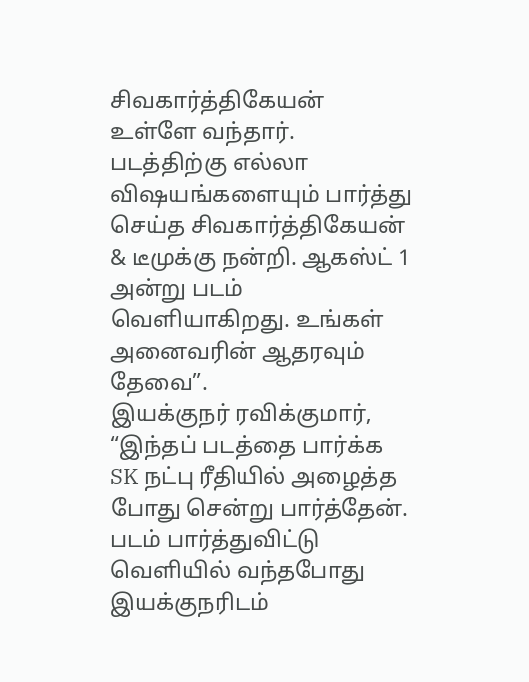சிவகார்த்திகேயன் உள்ளே வந்தார். படத்திற்கு எல்லா விஷயங்களையும் பார்த்து செய்த சிவகார்த்திகேயன் & டீமுக்கு நன்றி. ஆகஸ்ட் 1 அன்று படம் வெளியாகிறது. உங்கள் அனைவரின் ஆதரவும் தேவை”.
இயக்குநர் ரவிக்குமார், “இந்தப் படத்தை பார்க்க SK நட்பு ரீதியில் அழைத்த போது சென்று பார்த்தேன். படம் பார்த்துவிட்டு வெளியில் வந்தபோது இயக்குநரிடம்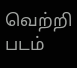வெற்றி படம்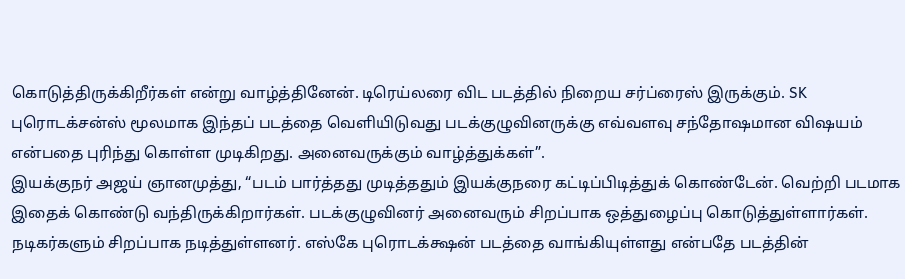கொடுத்திருக்கிறீர்கள் என்று வாழ்த்தினேன். டிரெய்லரை விட படத்தில் நிறைய சர்ப்ரைஸ் இருக்கும். SK புரொடக்சன்ஸ் மூலமாக இந்தப் படத்தை வெளியிடுவது படக்குழுவினருக்கு எவ்வளவு சந்தோஷமான விஷயம் என்பதை புரிந்து கொள்ள முடிகிறது. அனைவருக்கும் வாழ்த்துக்கள்”.
இயக்குநர் அஜய் ஞானமுத்து, “படம் பார்த்தது முடித்ததும் இயக்குநரை கட்டிப்பிடித்துக் கொண்டேன். வெற்றி படமாக இதைக் கொண்டு வந்திருக்கிறார்கள். படக்குழுவினர் அனைவரும் சிறப்பாக ஒத்துழைப்பு கொடுத்துள்ளார்கள். நடிகர்களும் சிறப்பாக நடித்துள்ளனர். எஸ்கே புரொடக்க்ஷன் படத்தை வாங்கியுள்ளது என்பதே படத்தின்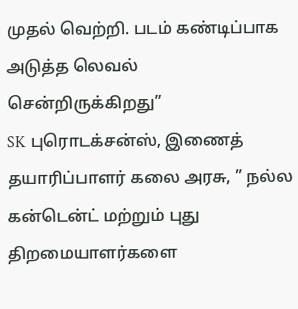முதல் வெற்றி. படம் கண்டிப்பாக அடுத்த லெவல் சென்றிருக்கிறது”
SK புரொடக்சன்ஸ், இணைத் தயாரிப்பாளர் கலை அரசு, ” நல்ல கன்டென்ட் மற்றும் புது திறமையாளர்களை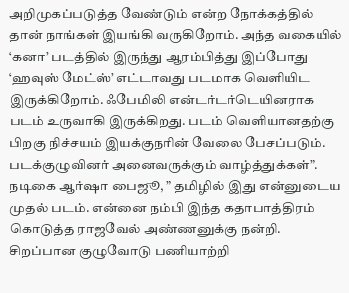அறிமுகப்படுத்த வேண்டும் என்ற நோக்கத்தில் தான் நாங்கள் இயங்கி வருகிறோம். அந்த வகையில் ‘கனா’ படத்தில் இருந்து ஆரம்பித்து இப்போது ‘ஹவுஸ் மேட்ஸ்’ எட்டாவது படமாக வெளியிட இருக்கிறோம். ஃபேமிலி என்டர்டர்டெயினராக படம் உருவாகி இருக்கிறது. படம் வெளியானதற்கு பிறகு நிச்சயம் இயக்குநரின் வேலை பேசப்படும். படக்குழுவினர் அனைவருக்கும் வாழ்த்துக்கள்”.
நடிகை ஆர்ஷா பைஜூ, ” தமிழில் இது என்னுடைய முதல் படம். என்னை நம்பி இந்த கதாபாத்திரம் கொடுத்த ராஜவேல் அண்ணனுக்கு நன்றி. சிறப்பான குழுவோடு பணியாற்றி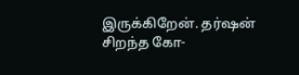இருக்கிறேன். தர்ஷன் சிறந்த கோ-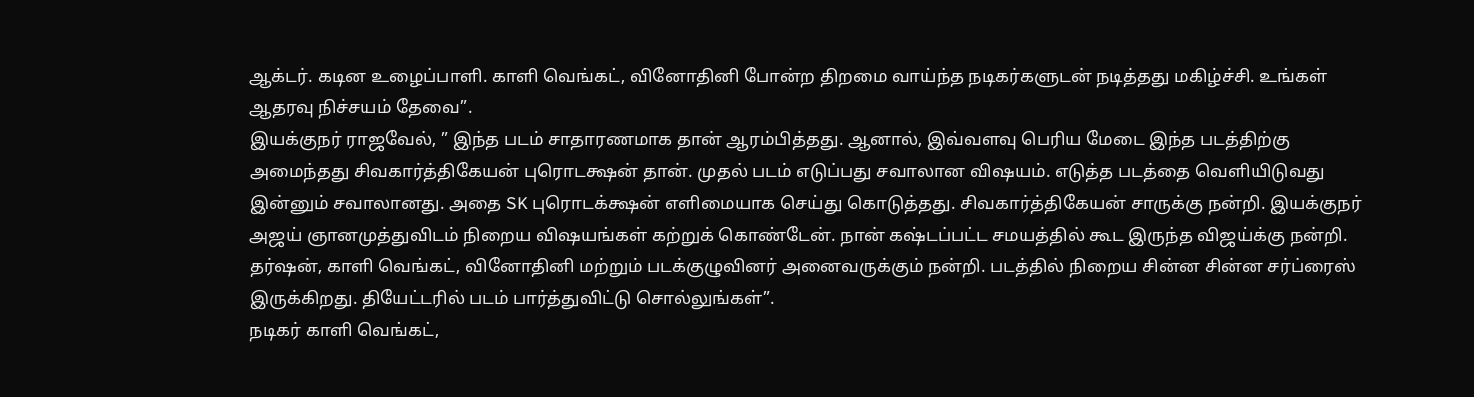ஆக்டர். கடின உழைப்பாளி. காளி வெங்கட், வினோதினி போன்ற திறமை வாய்ந்த நடிகர்களுடன் நடித்தது மகிழ்ச்சி. உங்கள் ஆதரவு நிச்சயம் தேவை”.
இயக்குநர் ராஜவேல், ” இந்த படம் சாதாரணமாக தான் ஆரம்பித்தது. ஆனால், இவ்வளவு பெரிய மேடை இந்த படத்திற்கு அமைந்தது சிவகார்த்திகேயன் புரொடக்ஷன் தான். முதல் படம் எடுப்பது சவாலான விஷயம். எடுத்த படத்தை வெளியிடுவது இன்னும் சவாலானது. அதை SK புரொடக்க்ஷன் எளிமையாக செய்து கொடுத்தது. சிவகார்த்திகேயன் சாருக்கு நன்றி. இயக்குநர் அஜய் ஞானமுத்துவிடம் நிறைய விஷயங்கள் கற்றுக் கொண்டேன். நான் கஷ்டப்பட்ட சமயத்தில் கூட இருந்த விஜய்க்கு நன்றி. தர்ஷன், காளி வெங்கட், வினோதினி மற்றும் படக்குழுவினர் அனைவருக்கும் நன்றி. படத்தில் நிறைய சின்ன சின்ன சர்ப்ரைஸ் இருக்கிறது. தியேட்டரில் படம் பார்த்துவிட்டு சொல்லுங்கள்”.
நடிகர் காளி வெங்கட்,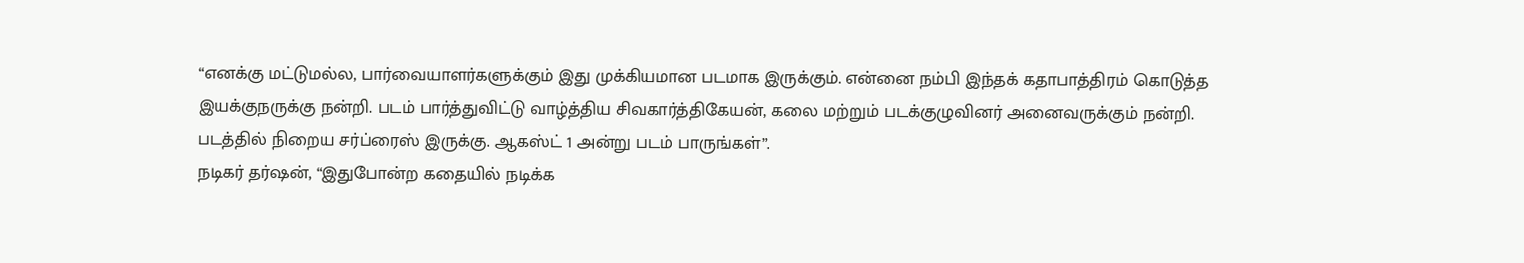“எனக்கு மட்டுமல்ல, பார்வையாளர்களுக்கும் இது முக்கியமான படமாக இருக்கும். என்னை நம்பி இந்தக் கதாபாத்திரம் கொடுத்த இயக்குநருக்கு நன்றி. படம் பார்த்துவிட்டு வாழ்த்திய சிவகார்த்திகேயன், கலை மற்றும் படக்குழுவினர் அனைவருக்கும் நன்றி. படத்தில் நிறைய சர்ப்ரைஸ் இருக்கு. ஆகஸ்ட் 1 அன்று படம் பாருங்கள்”.
நடிகர் தர்ஷன், “இதுபோன்ற கதையில் நடிக்க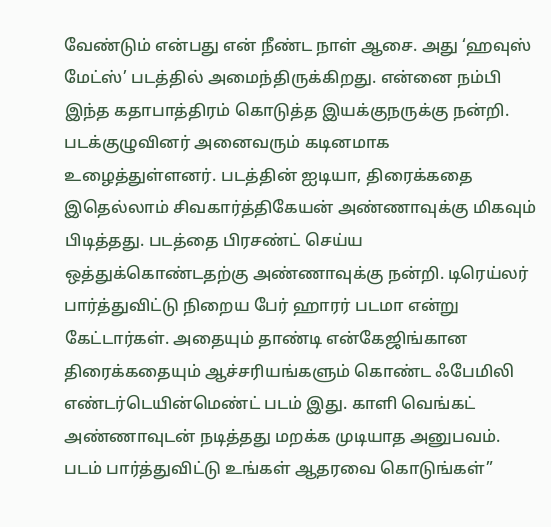வேண்டும் என்பது என் நீண்ட நாள் ஆசை. அது ‘ஹவுஸ் மேட்ஸ்’ படத்தில் அமைந்திருக்கிறது. என்னை நம்பி இந்த கதாபாத்திரம் கொடுத்த இயக்குநருக்கு நன்றி. படக்குழுவினர் அனைவரும் கடினமாக உழைத்துள்ளனர். படத்தின் ஐடியா, திரைக்கதை இதெல்லாம் சிவகார்த்திகேயன் அண்ணாவுக்கு மிகவும் பிடித்தது. படத்தை பிரசண்ட் செய்ய ஒத்துக்கொண்டதற்கு அண்ணாவுக்கு நன்றி. டிரெய்லர் பார்த்துவிட்டு நிறைய பேர் ஹாரர் படமா என்று கேட்டார்கள். அதையும் தாண்டி என்கேஜிங்கான திரைக்கதையும் ஆச்சரியங்களும் கொண்ட ஃபேமிலி எண்டர்டெயின்மெண்ட் படம் இது. காளி வெங்கட் அண்ணாவுடன் நடித்தது மறக்க முடியாத அனுபவம். படம் பார்த்துவிட்டு உங்கள் ஆதரவை கொடுங்கள்”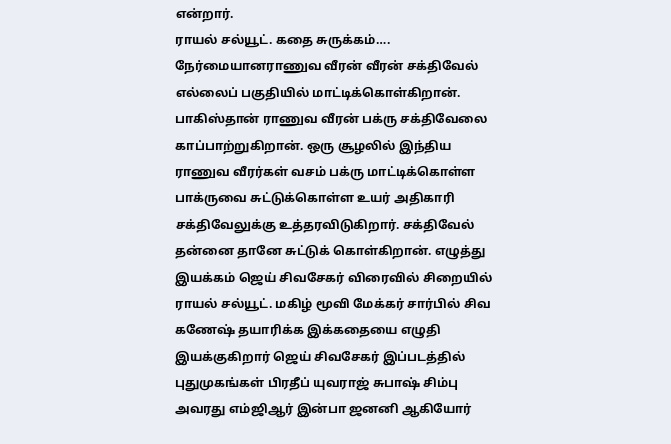என்றார்.
ராயல் சல்யூட். கதை சுருக்கம்…. நேர்மையானராணுவ வீரன் வீரன் சக்திவேல் எல்லைப் பகுதியில் மாட்டிக்கொள்கிறான். பாகிஸ்தான் ராணுவ வீரன் பக்ரு சக்திவேலை காப்பாற்றுகிறான். ஒரு சூழலில் இந்திய ராணுவ வீரர்கள் வசம் பக்ரு மாட்டிக்கொள்ள பாக்ருவை சுட்டுக்கொள்ள உயர் அதிகாரி சக்திவேலுக்கு உத்தரவிடுகிறார். சக்திவேல் தன்னை தானே சுட்டுக் கொள்கிறான். எழுத்து இயக்கம் ஜெய் சிவசேகர் விரைவில் சிறையில் ராயல் சல்யூட். மகிழ் மூவி மேக்கர் சார்பில் சிவ கணேஷ் தயாரிக்க இக்கதையை எழுதி இயக்குகிறார் ஜெய் சிவசேகர் இப்படத்தில் புதுமுகங்கள் பிரதீப் யுவராஜ் சுபாஷ் சிம்பு அவரது எம்ஜிஆர் இன்பா ஜனனி ஆகியோர்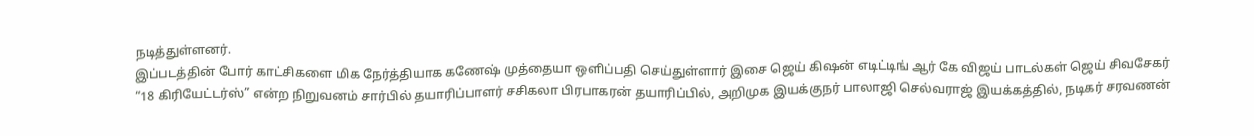நடித்துள்ளனர்.
இப்படத்தின் போர் காட்சிகளை மிக நேர்த்தியாக கணேஷ் முத்தையா ஒளிப்பதி செய்துள்ளார் இசை ஜெய் கிஷன் எடிட்டிங் ஆர் கே விஜய் பாடல்கள் ஜெய் சிவசேகர்
“18 கிரியேட்டர்ஸ்” என்ற நிறுவனம் சார்பில் தயாரிப்பாளர் சசிகலா பிரபாகரன் தயாரிப்பில், அறிமுக இயக்குநர் பாலாஜி செல்வராஜ் இயக்கத்தில், நடிகர் சரவணன்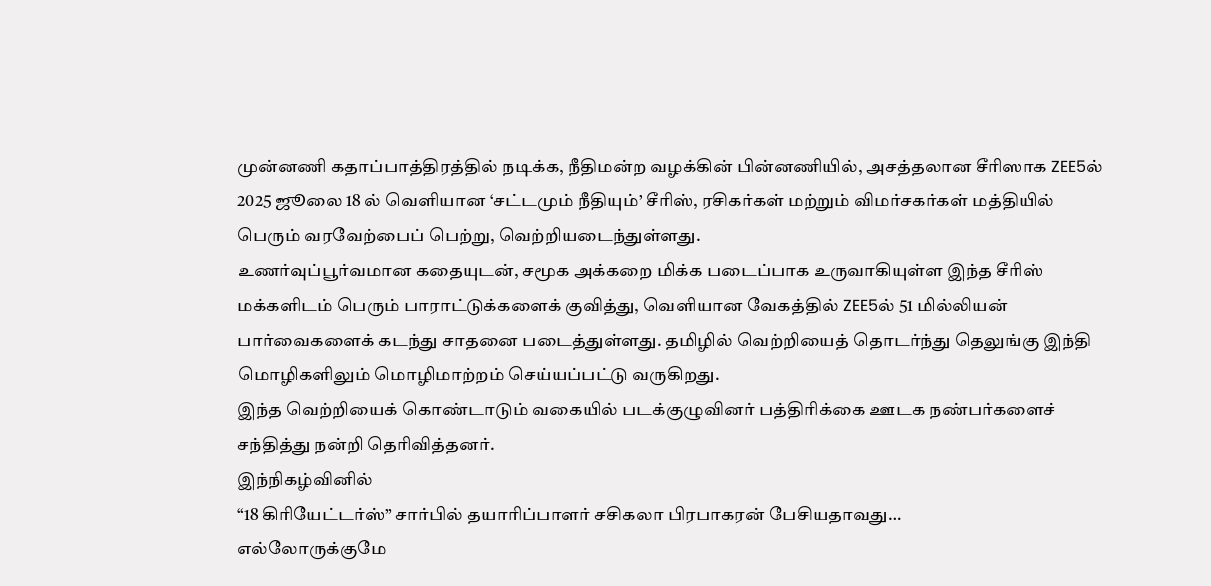முன்னணி கதாப்பாத்திரத்தில் நடிக்க, நீதிமன்ற வழக்கின் பின்னணியில், அசத்தலான சீரிஸாக ZEE5ல் 2025 ஜூலை 18 ல் வெளியான ‘சட்டமும் நீதியும்’ சீரிஸ், ரசிகர்கள் மற்றும் விமர்சகர்கள் மத்தியில் பெரும் வரவேற்பைப் பெற்று, வெற்றியடைந்துள்ளது.
உணர்வுப்பூர்வமான கதையுடன், சமூக அக்கறை மிக்க படைப்பாக உருவாகியுள்ள இந்த சீரிஸ் மக்களிடம் பெரும் பாராட்டுக்களைக் குவித்து, வெளியான வேகத்தில் ZEE5ல் 51 மில்லியன் பார்வைகளைக் கடந்து சாதனை படைத்துள்ளது. தமிழில் வெற்றியைத் தொடர்ந்து தெலுங்கு இந்தி மொழிகளிலும் மொழிமாற்றம் செய்யப்பட்டு வருகிறது.
இந்த வெற்றியைக் கொண்டாடும் வகையில் படக்குழுவினர் பத்திரிக்கை ஊடக நண்பர்களைச் சந்தித்து நன்றி தெரிவித்தனர்.
இந்நிகழ்வினில்
“18 கிரியேட்டர்ஸ்” சார்பில் தயாரிப்பாளர் சசிகலா பிரபாகரன் பேசியதாவது…
எல்லோருக்குமே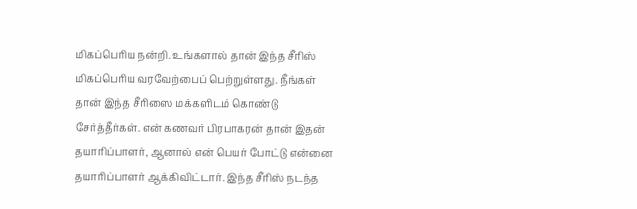மிகப்பெரிய நன்றி. உங்களால் தான் இந்த சீரிஸ் மிகப்பெரிய வரவேற்பைப் பெற்றுள்ளது. நீங்கள் தான் இந்த சீரிஸை மக்களிடம் கொண்டு சேர்த்தீர்கள். என் கணவர் பிரபாகரன் தான் இதன் தயாரிப்பாளர், ஆனால் என் பெயர் போட்டு என்னை தயாரிப்பாளர் ஆக்கிவிட்டார். இந்த சீரிஸ் நடந்த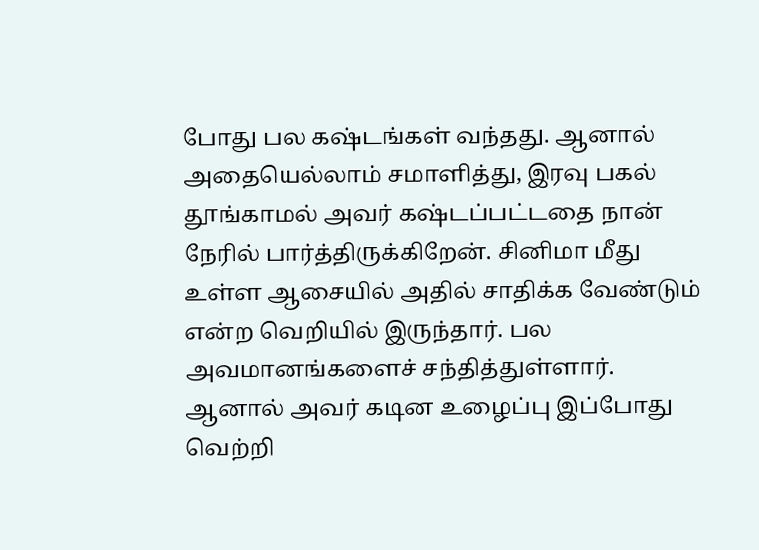போது பல கஷ்டங்கள் வந்தது. ஆனால் அதையெல்லாம் சமாளித்து, இரவு பகல் தூங்காமல் அவர் கஷ்டப்பட்டதை நான் நேரில் பார்த்திருக்கிறேன். சினிமா மீது உள்ள ஆசையில் அதில் சாதிக்க வேண்டும் என்ற வெறியில் இருந்தார். பல அவமானங்களைச் சந்தித்துள்ளார். ஆனால் அவர் கடின உழைப்பு இப்போது வெற்றி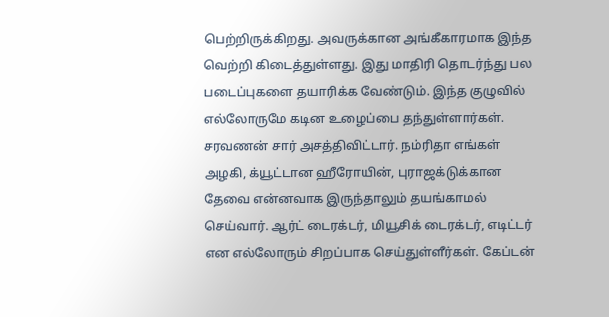பெற்றிருக்கிறது. அவருக்கான அங்கீகாரமாக இந்த வெற்றி கிடைத்துள்ளது. இது மாதிரி தொடர்ந்து பல படைப்புகளை தயாரிக்க வேண்டும். இந்த குழுவில் எல்லோருமே கடின உழைப்பை தந்துள்ளார்கள். சரவணன் சார் அசத்திவிட்டார். நம்ரிதா எங்கள் அழகி, க்யூட்டான ஹீரோயின், புராஜக்டுக்கான தேவை என்னவாக இருந்தாலும் தயங்காமல் செய்வார். ஆர்ட் டைரக்டர், மியூசிக் டைரக்டர், எடிட்டர் என எல்லோரும் சிறப்பாக செய்துள்ளீர்கள். கேப்டன்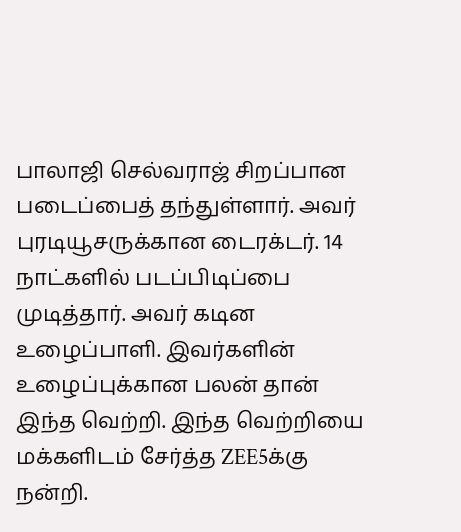பாலாஜி செல்வராஜ் சிறப்பான படைப்பைத் தந்துள்ளார். அவர் புரடியூசருக்கான டைரக்டர். 14 நாட்களில் படப்பிடிப்பை முடித்தார். அவர் கடின உழைப்பாளி. இவர்களின் உழைப்புக்கான பலன் தான் இந்த வெற்றி. இந்த வெற்றியை மக்களிடம் சேர்த்த ZEE5க்கு நன்றி.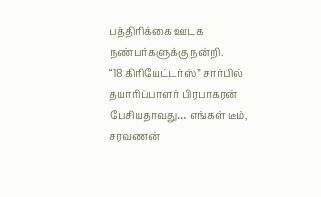பத்திரிக்கை ஊடக நண்பர்களுக்கு நன்றி.
“18 கிரியேட்டர்ஸ்” சார்பில் தயாரிப்பாளர் பிரபாகரன் பேசியதாவது… எங்கள் டீம், சரவணன்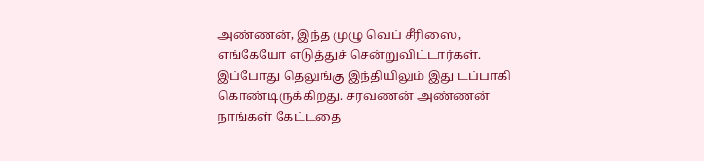அண்ணன், இந்த முழு வெப் சீரிஸை, எங்கேயோ எடுத்துச் சென்றுவிட்டார்கள். இப்போது தெலுங்கு இந்தியிலும் இது டப்பாகி கொண்டிருக்கிறது. சரவணன் அண்ணன் நாங்கள் கேட்டதை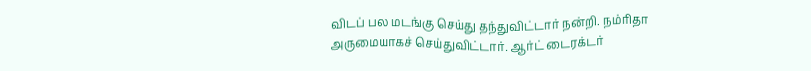விடப் பல மடங்கு செய்து தந்துவிட்டார் நன்றி. நம்ரிதா அருமையாகச் செய்துவிட்டார். ஆர்ட் டைரக்டர்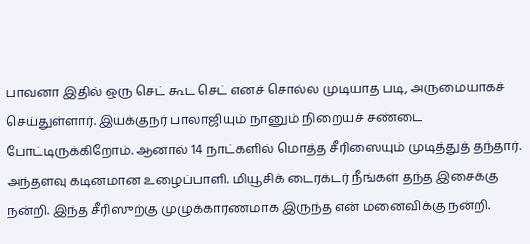பாவனா இதில் ஒரு செட் கூட செட் எனச் சொல்ல முடியாத படி, அருமையாகச் செய்துள்ளார். இயக்குநர் பாலாஜியும் நானும் நிறையச் சண்டை போட்டிருக்கிறோம். ஆனால் 14 நாட்களில் மொத்த சீரிஸையும் முடித்துத் தந்தார். அந்தளவு கடினமான உழைப்பாளி. மியூசிக் டைரக்டர் நீங்கள் தந்த இசைக்கு நன்றி. இந்த சீரிஸுற்கு முழுக்காரணமாக இருந்த என் மனைவிக்கு நன்றி.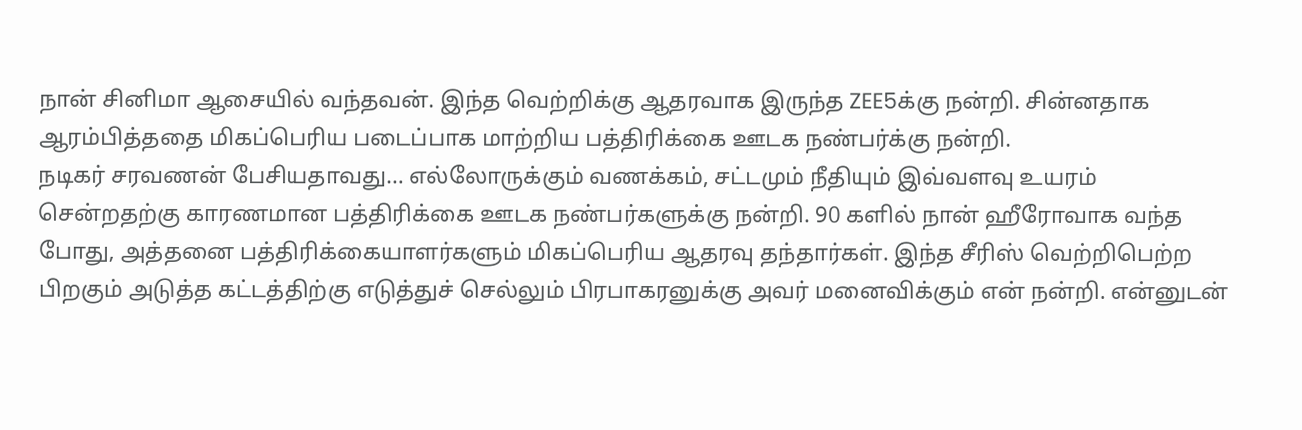நான் சினிமா ஆசையில் வந்தவன். இந்த வெற்றிக்கு ஆதரவாக இருந்த ZEE5க்கு நன்றி. சின்னதாக ஆரம்பித்ததை மிகப்பெரிய படைப்பாக மாற்றிய பத்திரிக்கை ஊடக நண்பர்க்கு நன்றி.
நடிகர் சரவணன் பேசியதாவது… எல்லோருக்கும் வணக்கம், சட்டமும் நீதியும் இவ்வளவு உயரம் சென்றதற்கு காரணமான பத்திரிக்கை ஊடக நண்பர்களுக்கு நன்றி. 90 களில் நான் ஹீரோவாக வந்த போது, அத்தனை பத்திரிக்கையாளர்களும் மிகப்பெரிய ஆதரவு தந்தார்கள். இந்த சீரிஸ் வெற்றிபெற்ற பிறகும் அடுத்த கட்டத்திற்கு எடுத்துச் செல்லும் பிரபாகரனுக்கு அவர் மனைவிக்கும் என் நன்றி. என்னுடன்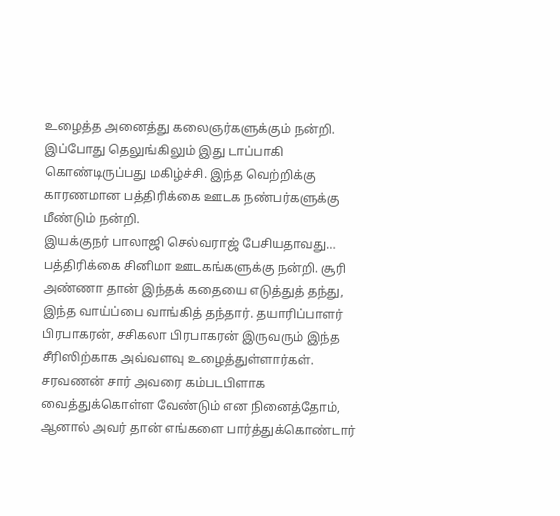உழைத்த அனைத்து கலைஞர்களுக்கும் நன்றி. இப்போது தெலுங்கிலும் இது டாப்பாகி கொண்டிருப்பது மகிழ்ச்சி. இந்த வெற்றிக்கு காரணமான பத்திரிக்கை ஊடக நண்பர்களுக்கு மீண்டும் நன்றி.
இயக்குநர் பாலாஜி செல்வராஜ் பேசியதாவது… பத்திரிக்கை சினிமா ஊடகங்களுக்கு நன்றி. சூரி அண்ணா தான் இந்தக் கதையை எடுத்துத் தந்து, இந்த வாய்ப்பை வாங்கித் தந்தார். தயாரிப்பாளர் பிரபாகரன், சசிகலா பிரபாகரன் இருவரும் இந்த சீரிஸிற்காக அவ்வளவு உழைத்துள்ளார்கள். சரவணன் சார் அவரை கம்படபிளாக வைத்துக்கொள்ள வேண்டும் என நினைத்தோம், ஆனால் அவர் தான் எங்களை பார்த்துக்கொண்டார்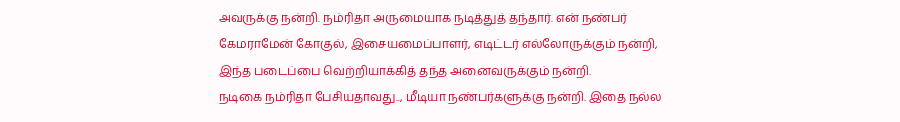அவருக்கு நன்றி. நம்ரிதா அருமையாக நடித்துத் தந்தார். என் நண்பர் கேமராமேன் கோகுல், இசையமைப்பாளர், எடிட்டர் எல்லோருக்கும் நன்றி, இந்த படைப்பை வெற்றியாக்கித் தந்த அனைவருக்கும் நன்றி.
நடிகை நம்ரிதா பேசியதாவது.., மீடியா நண்பர்களுக்கு நன்றி. இதை நல்ல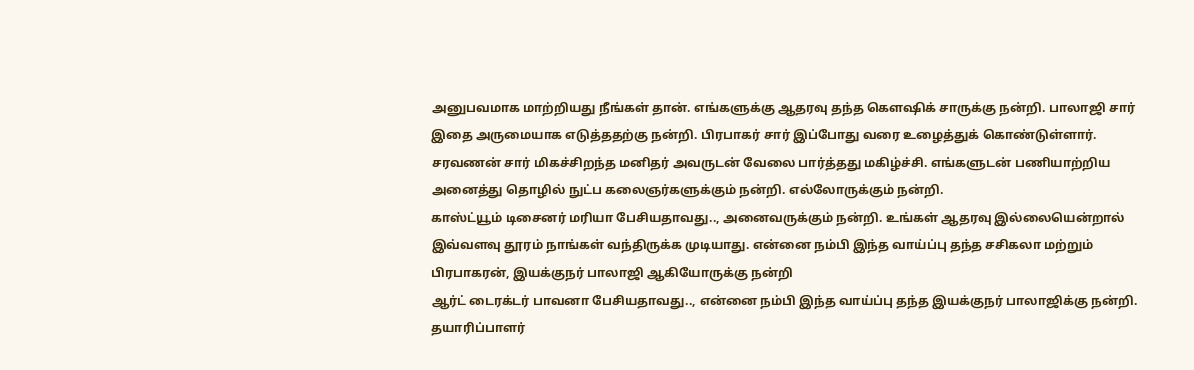அனுபவமாக மாற்றியது நீங்கள் தான். எங்களுக்கு ஆதரவு தந்த கௌஷிக் சாருக்கு நன்றி. பாலாஜி சார் இதை அருமையாக எடுத்ததற்கு நன்றி. பிரபாகர் சார் இப்போது வரை உழைத்துக் கொண்டுள்ளார். சரவணன் சார் மிகச்சிறந்த மனிதர் அவருடன் வேலை பார்த்தது மகிழ்ச்சி. எங்களுடன் பணியாற்றிய அனைத்து தொழில் நுட்ப கலைஞர்களுக்கும் நன்றி. எல்லோருக்கும் நன்றி.
காஸ்ட்யூம் டிசைனர் மரியா பேசியதாவது.., அனைவருக்கும் நன்றி. உங்கள் ஆதரவு இல்லையென்றால் இவ்வளவு தூரம் நாங்கள் வந்திருக்க முடியாது. என்னை நம்பி இந்த வாய்ப்பு தந்த சசிகலா மற்றும் பிரபாகரன், இயக்குநர் பாலாஜி ஆகியோருக்கு நன்றி
ஆர்ட் டைரக்டர் பாவனா பேசியதாவது.., என்னை நம்பி இந்த வாய்ப்பு தந்த இயக்குநர் பாலாஜிக்கு நன்றி. தயாரிப்பாளர்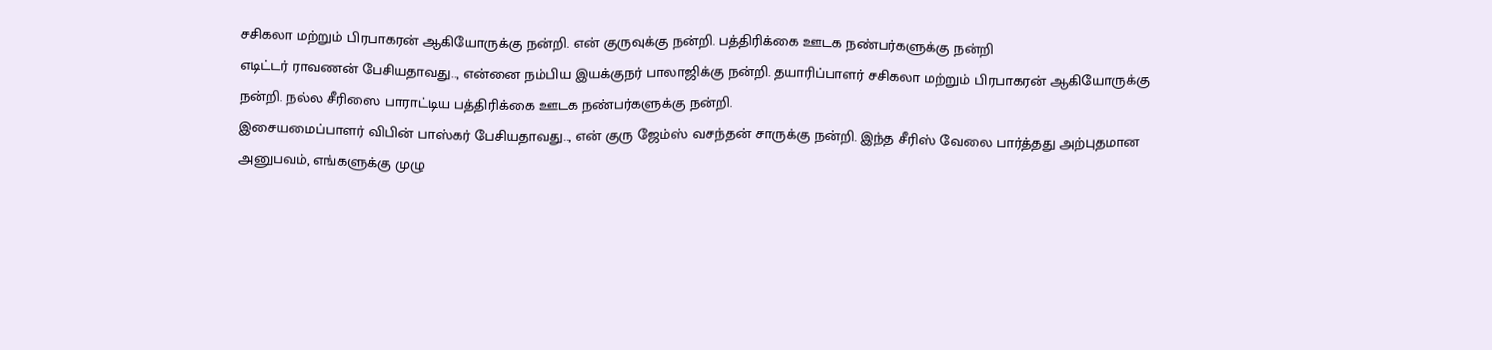சசிகலா மற்றும் பிரபாகரன் ஆகியோருக்கு நன்றி. என் குருவுக்கு நன்றி. பத்திரிக்கை ஊடக நண்பர்களுக்கு நன்றி
எடிட்டர் ராவணன் பேசியதாவது.., என்னை நம்பிய இயக்குநர் பாலாஜிக்கு நன்றி. தயாரிப்பாளர் சசிகலா மற்றும் பிரபாகரன் ஆகியோருக்கு நன்றி. நல்ல சீரிஸை பாராட்டிய பத்திரிக்கை ஊடக நண்பர்களுக்கு நன்றி.
இசையமைப்பாளர் விபின் பாஸ்கர் பேசியதாவது.., என் குரு ஜேம்ஸ் வசந்தன் சாருக்கு நன்றி. இந்த சீரிஸ் வேலை பார்த்தது அற்புதமான அனுபவம், எங்களுக்கு முழு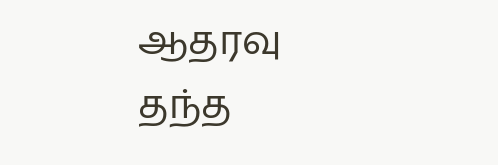ஆதரவு தந்த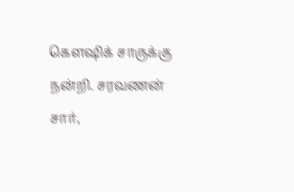கௌஷிக் சாருக்கு நன்றி. சரவணன் சார்,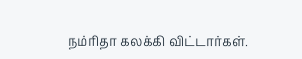நம்ரிதா கலக்கி விட்டார்கள்.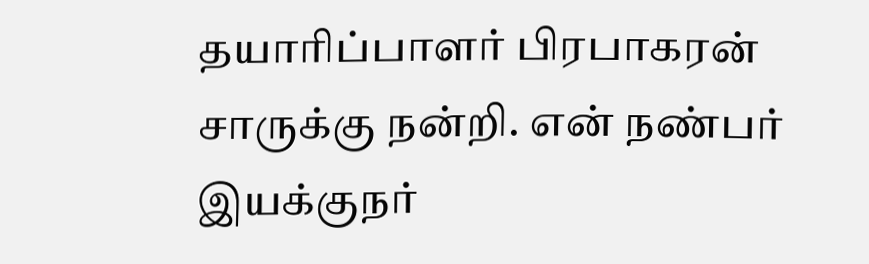தயாரிப்பாளர் பிரபாகரன் சாருக்கு நன்றி. என் நண்பர் இயக்குநர்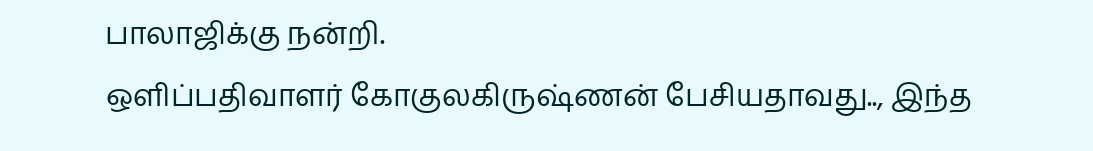பாலாஜிக்கு நன்றி.
ஒளிப்பதிவாளர் கோகுலகிருஷ்ணன் பேசியதாவது.., இந்த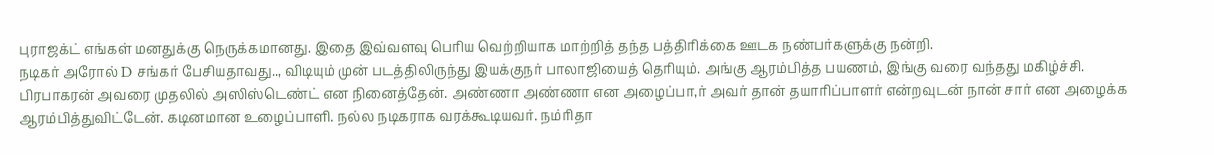புராஜக்ட் எங்கள் மனதுக்கு நெருக்கமானது. இதை இவ்வளவு பெரிய வெற்றியாக மாற்றித் தந்த பத்திரிக்கை ஊடக நண்பர்களுக்கு நன்றி.
நடிகர் அரோல் D சங்கர் பேசியதாவது.., விடியும் முன் படத்திலிருந்து இயக்குநர் பாலாஜியைத் தெரியும். அங்கு ஆரம்பித்த பயணம், இங்கு வரை வந்தது மகிழ்ச்சி. பிரபாகரன் அவரை முதலில் அஸிஸ்டெண்ட் என நினைத்தேன். அண்ணா அண்ணா என அழைப்பா,ர் அவர் தான் தயாரிப்பாளர் என்றவுடன் நான் சார் என அழைக்க ஆரம்பித்துவிட்டேன். கடினமான உழைப்பாளி. நல்ல நடிகராக வரக்கூடியவர். நம்ரிதா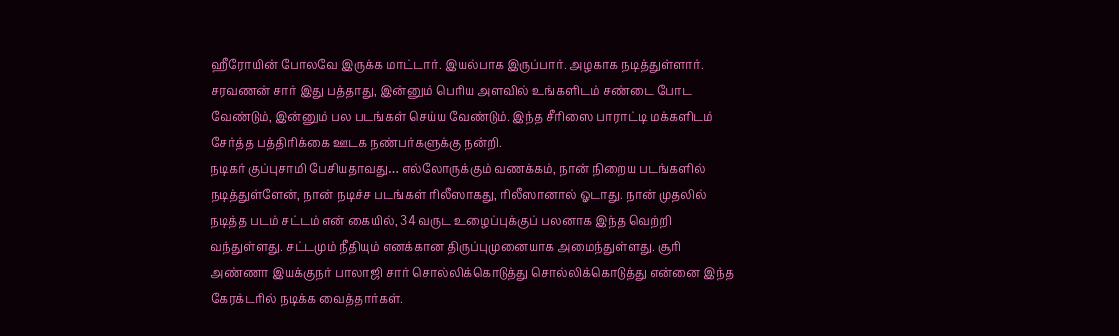ஹீரோயின் போலவே இருக்க மாட்டார். இயல்பாக இருப்பார். அழகாக நடித்துள்ளார். சரவணன் சார் இது பத்தாது, இன்னும் பெரிய அளவில் உங்களிடம் சண்டை போட வேண்டும், இன்னும் பல படங்கள் செய்ய வேண்டும். இந்த சீரிஸை பாராட்டி மக்களிடம் சேர்த்த பத்திரிக்கை ஊடக நண்பர்களுக்கு நன்றி.
நடிகர் குப்புசாமி பேசியதாவது… எல்லோருக்கும் வணக்கம், நான் நிறைய படங்களில் நடித்துள்ளேன், நான் நடிச்ச படங்கள் ரிலீஸாகது, ரிலீஸானால் ஓடாது. நான் முதலில் நடித்த படம் சட்டம் என் கையில், 34 வருட உழைப்புக்குப் பலனாக இந்த வெற்றி வந்துள்ளது. சட்டமும் நீதியும் எனக்கான திருப்புமுனையாக அமைந்துள்ளது. சூரி அண்ணா இயக்குநர் பாலாஜி சார் சொல்லிக்கொடுத்து சொல்லிக்கொடுத்து என்னை இந்த கேரக்டரில் நடிக்க வைத்தார்கள்.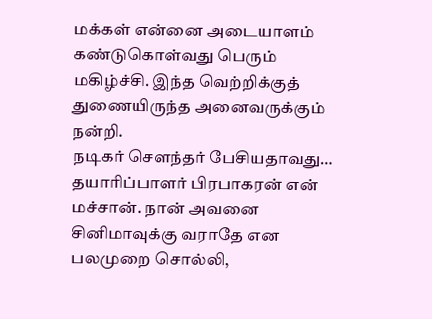மக்கள் என்னை அடையாளம் கண்டுகொள்வது பெரும் மகிழ்ச்சி. இந்த வெற்றிக்குத் துணையிருந்த அனைவருக்கும் நன்றி.
நடிகர் சௌந்தர் பேசியதாவது… தயாரிப்பாளர் பிரபாகரன் என் மச்சான். நான் அவனை சினிமாவுக்கு வராதே என பலமுறை சொல்லி,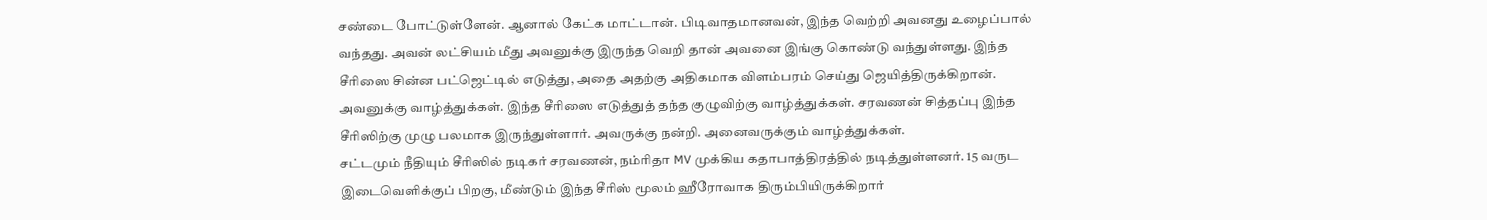சண்டை போட்டுள்ளேன். ஆனால் கேட்க மாட்டான். பிடிவாதமானவன், இந்த வெற்றி அவனது உழைப்பால் வந்தது. அவன் லட்சியம் மீது அவனுக்கு இருந்த வெறி தான் அவனை இங்கு கொண்டு வந்துள்ளது. இந்த சீரிஸை சின்ன பட்ஜெட்டில் எடுத்து, அதை அதற்கு அதிகமாக விளம்பரம் செய்து ஜெயித்திருக்கிறான். அவனுக்கு வாழ்த்துக்கள். இந்த சீரிஸை எடுத்துத் தந்த குழுவிற்கு வாழ்த்துக்கள். சரவணன் சித்தப்பு இந்த சீரிஸிற்கு முழு பலமாக இருந்துள்ளார். அவருக்கு நன்றி. அனைவருக்கும் வாழ்த்துக்கள்.
சட்டமும் நீதியும் சீரிஸில் நடிகர் சரவணன், நம்ரிதா MV முக்கிய கதாபாத்திரத்தில் நடித்துள்ளனர். 15 வருட இடைவெளிக்குப் பிறகு, மீண்டும் இந்த சீரிஸ் மூலம் ஹீரோவாக திரும்பியிருக்கிறார்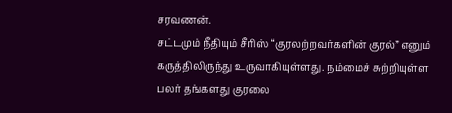சரவணன்.
சட்டமும் நீதியும் சீரிஸ் “குரலற்றவர்களின் குரல்” எனும் கருத்திலிருந்து உருவாகியுள்ளது. நம்மைச் சுற்றியுள்ள பலர் தங்களது குரலை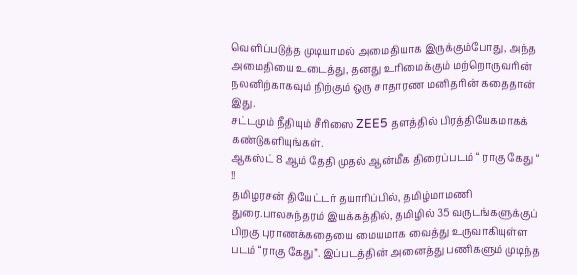வெளிப்படுத்த முடியாமல் அமைதியாக இருக்கும்போது, அந்த அமைதியை உடைத்து, தனது உரிமைக்கும் மற்றொருவரின் நலனிற்காகவும் நிற்கும் ஒரு சாதாரண மனிதரின் கதைதான் இது.
சட்டமும் நீதியும் சீரிஸை ZEE5 தளத்தில் பிரத்தியேகமாகக் கண்டுகளியுங்கள்.
ஆகஸ்ட் 8 ஆம் தேதி முதல் ஆன்மீக திரைப்படம் “ ராகு கேது “ !!
தமிழரசன் தியேட்டர் தயாரிப்பில், தமிழ்மாமணி துரை.பாலசுந்தரம் இயக்கத்தில், தமிழில் 35 வருடங்களுக்குப் பிறகு புராணக்கதையை மையமாக வைத்து உருவாகியுள்ள படம் “ராகு கேது”. இப்படத்தின் அனைத்து பணிகளும் முடிந்த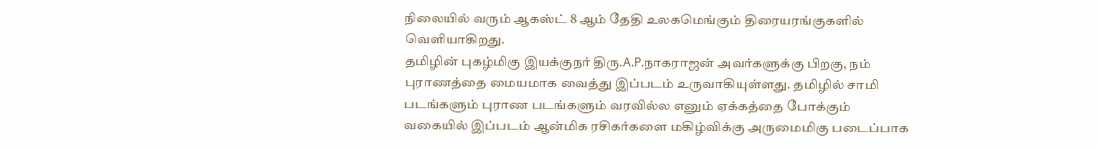நிலையில் வரும் ஆகஸ்ட் 8 ஆம் தேதி உலகமெங்கும் திரையரங்குகளில் வெளியாகிறது.
தமிழின் புகழ்மிகு இயக்குநர் திரு.A.P.நாகராஜன் அவர்களுக்கு பிறகு, நம் புராணத்தை மையமாக வைத்து இப்படம் உருவாகியுள்ளது. தமிழில் சாமி படங்களும் புராண படங்களும் வரவில்ல எனும் ஏக்கத்தை போக்கும் வகையில் இப்படம் ஆன்மிக ரசிகர்களை மகிழ்விக்கு அருமைமிகு படைப்பாக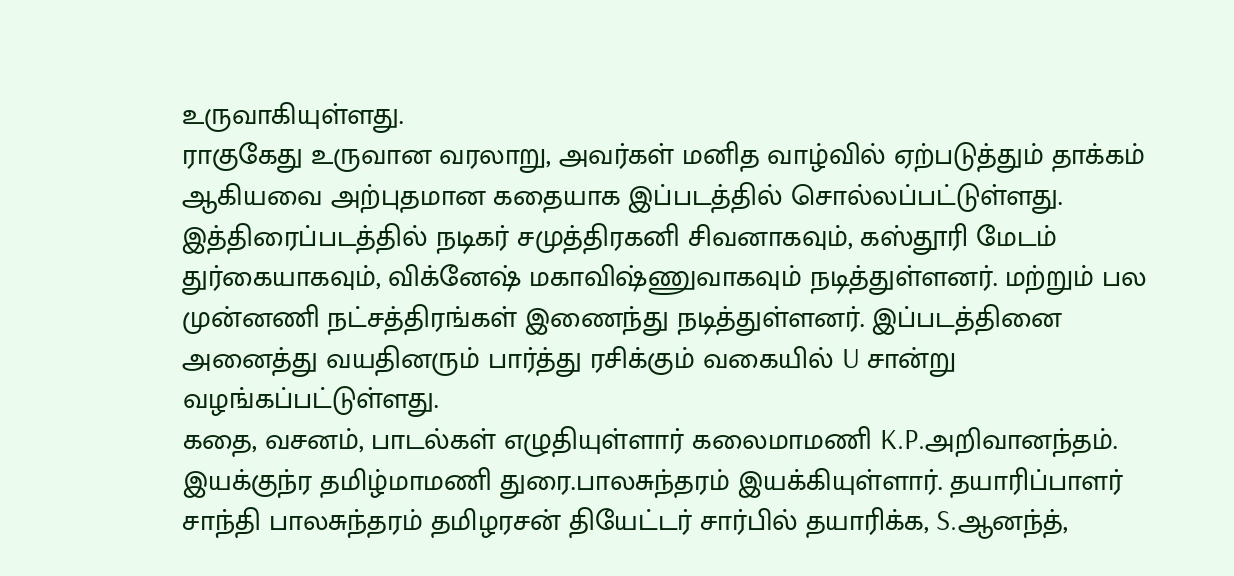உருவாகியுள்ளது.
ராகுகேது உருவான வரலாறு, அவர்கள் மனித வாழ்வில் ஏற்படுத்தும் தாக்கம் ஆகியவை அற்புதமான கதையாக இப்படத்தில் சொல்லப்பட்டுள்ளது.
இத்திரைப்படத்தில் நடிகர் சமுத்திரகனி சிவனாகவும், கஸ்தூரி மேடம் துர்கையாகவும், விக்னேஷ் மகாவிஷ்ணுவாகவும் நடித்துள்ளனர். மற்றும் பல முன்னணி நட்சத்திரங்கள் இணைந்து நடித்துள்ளனர். இப்படத்தினை அனைத்து வயதினரும் பார்த்து ரசிக்கும் வகையில் U சான்று வழங்கப்பட்டுள்ளது.
கதை, வசனம், பாடல்கள் எழுதியுள்ளார் கலைமாமணி K.P.அறிவானந்தம். இயக்குந்ர தமிழ்மாமணி துரை.பாலசுந்தரம் இயக்கியுள்ளார். தயாரிப்பாளர் சாந்தி பாலசுந்தரம் தமிழரசன் தியேட்டர் சார்பில் தயாரிக்க, S.ஆனந்த்,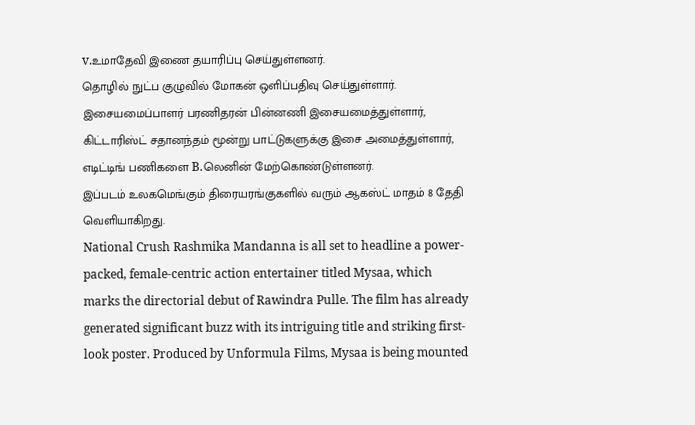v.உமாதேவி இணை தயாரிப்பு செய்துள்ளனர்.
தொழில் நுட்ப குழுவில் மோகன் ஒளிப்பதிவு செய்துள்ளார். இசையமைப்பாளர் பரணிதரன் பின்னணி இசையமைத்துள்ளார், கிட்டாரிஸ்ட் சதானந்தம் மூன்று பாட்டுகளுக்கு இசை அமைத்துள்ளார், எடிட்டிங் பணிகளை B.லெனின் மேற்கொண்டுள்ளனர்.
இப்படம் உலகமெங்கும் திரையரங்குகளில் வரும் ஆகஸ்ட் மாதம் 8 தேதி வெளியாகிறது.
National Crush Rashmika Mandanna is all set to headline a power-packed, female-centric action entertainer titled Mysaa, which marks the directorial debut of Rawindra Pulle. The film has already generated significant buzz with its intriguing title and striking first-look poster. Produced by Unformula Films, Mysaa is being mounted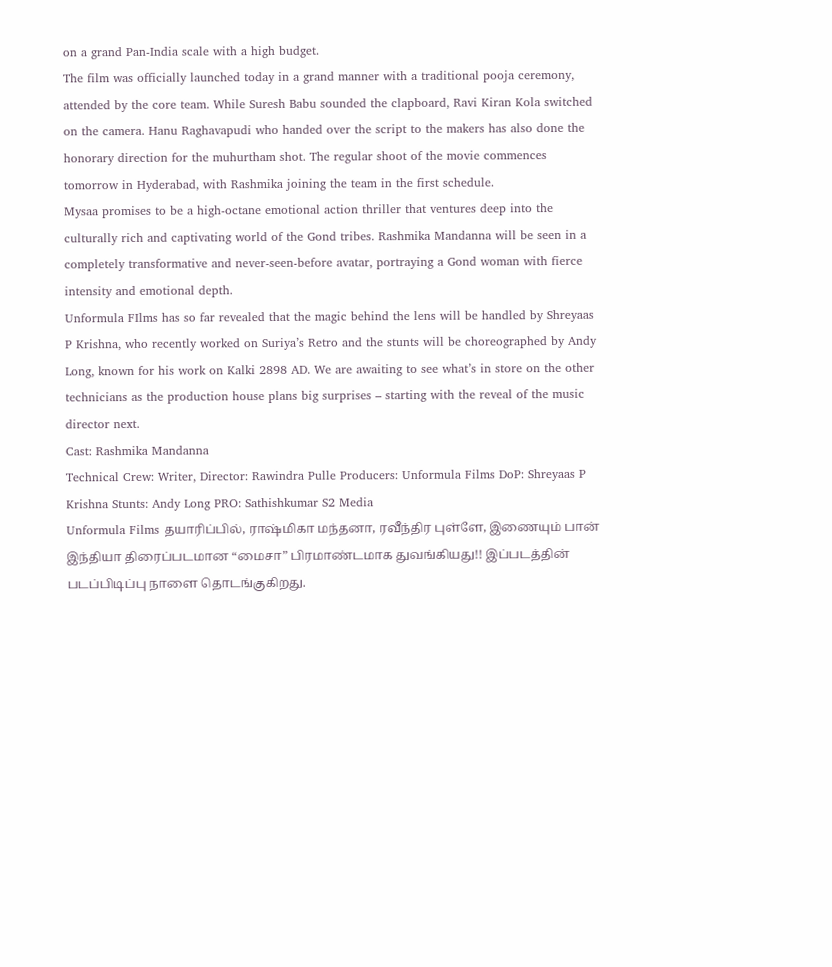on a grand Pan-India scale with a high budget.
The film was officially launched today in a grand manner with a traditional pooja ceremony, attended by the core team. While Suresh Babu sounded the clapboard, Ravi Kiran Kola switched on the camera. Hanu Raghavapudi who handed over the script to the makers has also done the honorary direction for the muhurtham shot. The regular shoot of the movie commences tomorrow in Hyderabad, with Rashmika joining the team in the first schedule.
Mysaa promises to be a high-octane emotional action thriller that ventures deep into the culturally rich and captivating world of the Gond tribes. Rashmika Mandanna will be seen in a completely transformative and never-seen-before avatar, portraying a Gond woman with fierce intensity and emotional depth.
Unformula FIlms has so far revealed that the magic behind the lens will be handled by Shreyaas P Krishna, who recently worked on Suriya’s Retro and the stunts will be choreographed by Andy Long, known for his work on Kalki 2898 AD. We are awaiting to see what’s in store on the other technicians as the production house plans big surprises – starting with the reveal of the music director next.
Cast: Rashmika Mandanna
Technical Crew: Writer, Director: Rawindra Pulle Producers: Unformula Films DoP: Shreyaas P Krishna Stunts: Andy Long PRO: Sathishkumar S2 Media
Unformula Films தயாரிப்பில், ராஷ்மிகா மந்தனா, ரவீந்திர புள்ளே, இணையும் பான் இந்தியா திரைப்படமான “மைசா” பிரமாண்டமாக துவங்கியது!! இப்படத்தின் படப்பிடிப்பு நாளை தொடங்குகிறது.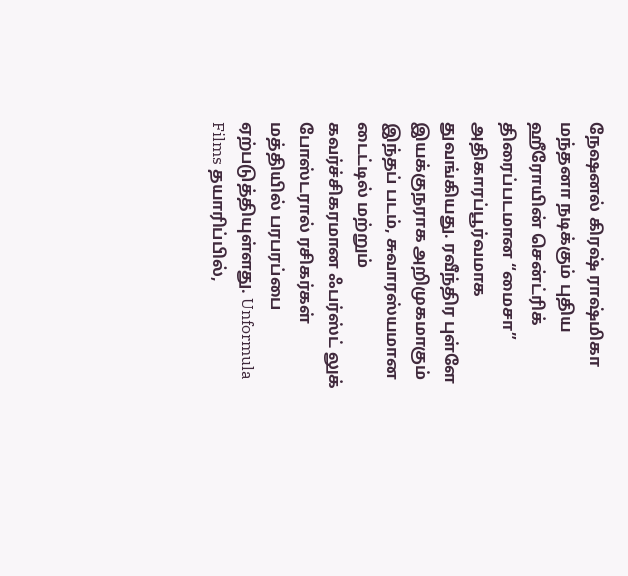நேஷனல் கிரஷ் ராஷ்மிகா மந்தனா நடிக்கும் புதிய ஹீரோயின் சென்ட்ரிக் திரைப்படமான “மைசா” அதிகாரப்பூர்வமாக துவங்கியது. ரவீந்திர புள்ளே இயக்குநராக அறிமுகமாகும் இந்தப் படம், சுவாரஸ்யமான டைட்டில் மற்றும் கவர்ச்சிகரமான ஃபர்ஸ்ட் லுக் போஸ்டரால் ரசிகர்கள் மத்தியில் பரபரப்பை ஏற்படுத்தியுள்ளது. Unformula Films தயாரிப்பில்,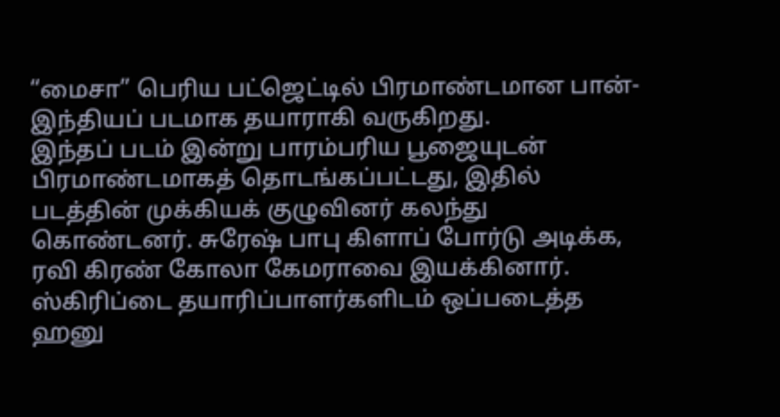“மைசா” பெரிய பட்ஜெட்டில் பிரமாண்டமான பான்-இந்தியப் படமாக தயாராகி வருகிறது.
இந்தப் படம் இன்று பாரம்பரிய பூஜையுடன் பிரமாண்டமாகத் தொடங்கப்பட்டது, இதில் படத்தின் முக்கியக் குழுவினர் கலந்து கொண்டனர். சுரேஷ் பாபு கிளாப் போர்டு அடிக்க, ரவி கிரண் கோலா கேமராவை இயக்கினார். ஸ்கிரிப்டை தயாரிப்பாளர்களிடம் ஒப்படைத்த ஹனு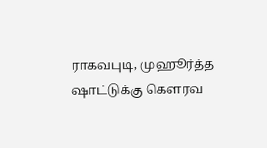ராகவபுடி, முஹூர்த்த ஷாட்டுக்கு கௌரவ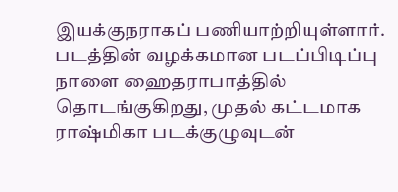இயக்குநராகப் பணியாற்றியுள்ளார். படத்தின் வழக்கமான படப்பிடிப்பு நாளை ஹைதராபாத்தில் தொடங்குகிறது, முதல் கட்டமாக ராஷ்மிகா படக்குழுவுடன்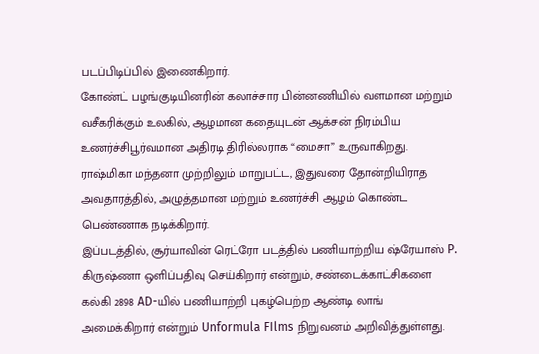படப்பிடிப்பில் இணைகிறார்.
கோண்ட் பழங்குடியினரின் கலாச்சார பின்னணியில் வளமான மற்றும் வசீகரிக்கும் உலகில், ஆழமான கதையுடன் ஆக்சன் நிரம்பிய உணர்ச்சிபூர்வமான அதிரடி திரில்லராக “மைசா” உருவாகிறது. ராஷ்மிகா மந்தனா முற்றிலும் மாறுபட்ட, இதுவரை தோன்றியிராத அவதாரத்தில், அழுத்தமான மற்றும் உணர்ச்சி ஆழம் கொண்ட பெண்ணாக நடிக்கிறார்.
இப்படத்தில், சூர்யாவின் ரெட்ரோ படத்தில் பணியாற்றிய ஷ்ரேயாஸ் P. கிருஷ்ணா ஒளிப்பதிவு செய்கிறார் என்றும், சண்டைக்காட்சிகளை கல்கி 2898 AD-யில் பணியாற்றி புகழ்பெற்ற ஆண்டி லாங் அமைக்கிறார் என்றும் Unformula FIlms நிறுவனம் அறிவித்துள்ளது.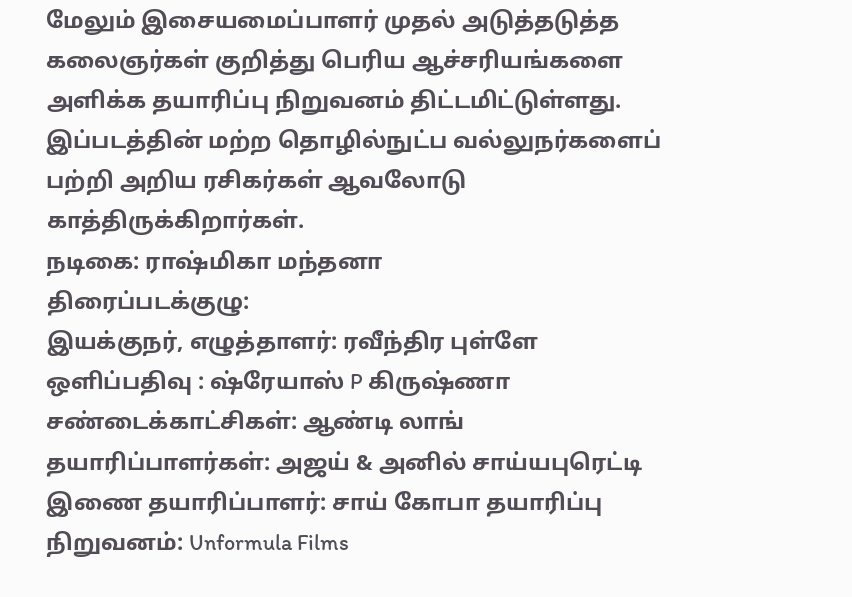மேலும் இசையமைப்பாளர் முதல் அடுத்தடுத்த கலைஞர்கள் குறித்து பெரிய ஆச்சரியங்களை அளிக்க தயாரிப்பு நிறுவனம் திட்டமிட்டுள்ளது. இப்படத்தின் மற்ற தொழில்நுட்ப வல்லுநர்களைப் பற்றி அறிய ரசிகர்கள் ஆவலோடு காத்திருக்கிறார்கள்.
நடிகை: ராஷ்மிகா மந்தனா
திரைப்படக்குழு:
இயக்குநர், எழுத்தாளர்: ரவீந்திர புள்ளே ஒளிப்பதிவு : ஷ்ரேயாஸ் P கிருஷ்ணா சண்டைக்காட்சிகள்: ஆண்டி லாங் தயாரிப்பாளர்கள்: அஜய் & அனில் சாய்யபுரெட்டி இணை தயாரிப்பாளர்: சாய் கோபா தயாரிப்பு நிறுவனம்: Unformula Films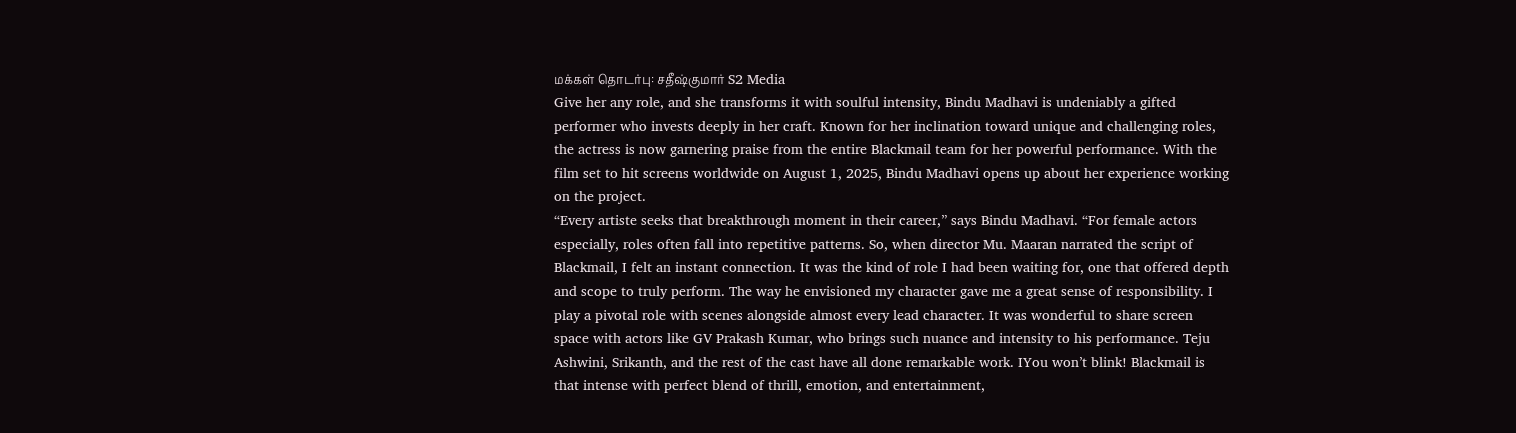மக்கள் தொடர்பு: சதீஷ்குமார் S2 Media
Give her any role, and she transforms it with soulful intensity, Bindu Madhavi is undeniably a gifted performer who invests deeply in her craft. Known for her inclination toward unique and challenging roles, the actress is now garnering praise from the entire Blackmail team for her powerful performance. With the film set to hit screens worldwide on August 1, 2025, Bindu Madhavi opens up about her experience working on the project.
“Every artiste seeks that breakthrough moment in their career,” says Bindu Madhavi. “For female actors especially, roles often fall into repetitive patterns. So, when director Mu. Maaran narrated the script of Blackmail, I felt an instant connection. It was the kind of role I had been waiting for, one that offered depth and scope to truly perform. The way he envisioned my character gave me a great sense of responsibility. I play a pivotal role with scenes alongside almost every lead character. It was wonderful to share screen space with actors like GV Prakash Kumar, who brings such nuance and intensity to his performance. Teju Ashwini, Srikanth, and the rest of the cast have all done remarkable work. IYou won’t blink! Blackmail is that intense with perfect blend of thrill, emotion, and entertainment,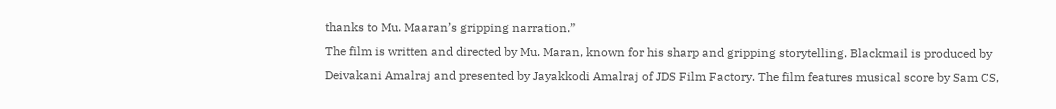thanks to Mu. Maaran’s gripping narration.”
The film is written and directed by Mu. Maran, known for his sharp and gripping storytelling. Blackmail is produced by Deivakani Amalraj and presented by Jayakkodi Amalraj of JDS Film Factory. The film features musical score by Sam CS,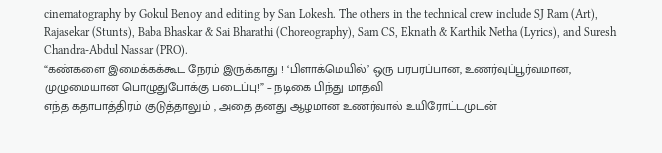cinematography by Gokul Benoy and editing by San Lokesh. The others in the technical crew include SJ Ram (Art), Rajasekar (Stunts), Baba Bhaskar & Sai Bharathi (Choreography), Sam CS, Eknath & Karthik Netha (Lyrics), and Suresh Chandra-Abdul Nassar (PRO).
“கண்களை இமைக்கக்கூட நேரம் இருக்காது ! ‘பிளாக்மெயில்’ ஒரு பரபரப்பான, உணர்வுப்பூர்வமான, முழுமையான பொழுதுபோக்கு படைப்பு!” – நடிகை பிந்து மாதவி
எந்த கதாபாத்திரம் குடுத்தாலும் , அதை தனது ஆழமான உணர்வால் உயிரோட்டமுடன்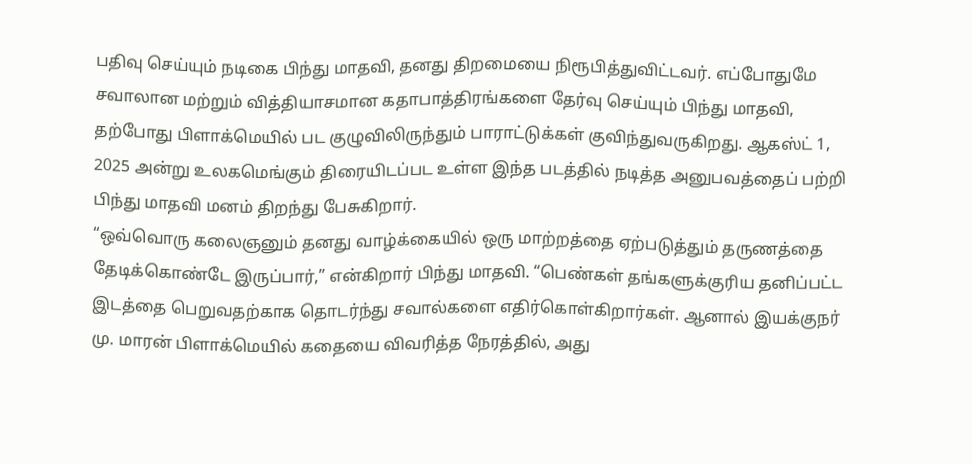பதிவு செய்யும் நடிகை பிந்து மாதவி, தனது திறமையை நிரூபித்துவிட்டவர். எப்போதுமே சவாலான மற்றும் வித்தியாசமான கதாபாத்திரங்களை தேர்வு செய்யும் பிந்து மாதவி, தற்போது பிளாக்மெயில் பட குழுவிலிருந்தும் பாராட்டுக்கள் குவிந்துவருகிறது. ஆகஸ்ட் 1, 2025 அன்று உலகமெங்கும் திரையிடப்பட உள்ள இந்த படத்தில் நடித்த அனுபவத்தைப் பற்றி பிந்து மாதவி மனம் திறந்து பேசுகிறார்.
“ஒவ்வொரு கலைஞனும் தனது வாழ்க்கையில் ஒரு மாற்றத்தை ஏற்படுத்தும் தருணத்தை தேடிக்கொண்டே இருப்பார்,” என்கிறார் பிந்து மாதவி. “பெண்கள் தங்களுக்குரிய தனிப்பட்ட இடத்தை பெறுவதற்காக தொடர்ந்து சவால்களை எதிர்கொள்கிறார்கள். ஆனால் இயக்குநர் மு. மாரன் பிளாக்மெயில் கதையை விவரித்த நேரத்தில், அது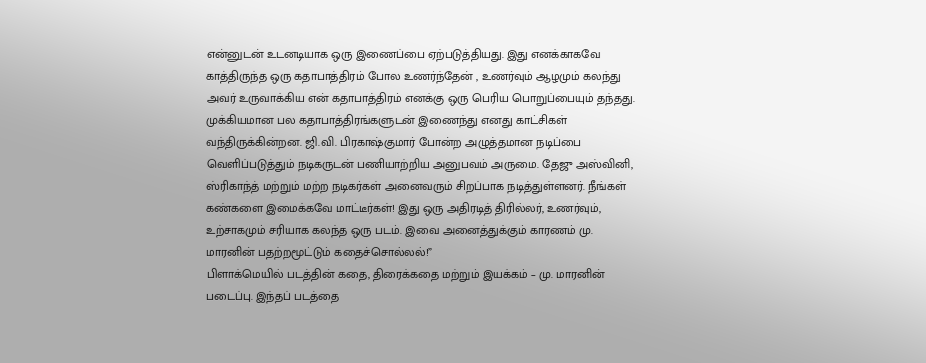என்னுடன் உடனடியாக ஒரு இணைப்பை ஏற்படுத்தியது. இது எனக்காகவே காத்திருந்த ஒரு கதாபாத்திரம் போல உணர்ந்தேன் , உணர்வும் ஆழமும் கலந்து அவர் உருவாக்கிய என் கதாபாத்திரம் எனக்கு ஒரு பெரிய பொறுப்பையும் தந்தது. முக்கியமான பல கதாபாத்திரங்களுடன் இணைந்து எனது காட்சிகள் வந்திருக்கின்றன. ஜி.வி. பிரகாஷ்குமார் போன்ற அழுத்தமான நடிப்பை வெளிப்படுத்தும் நடிகருடன் பணியாற்றிய அனுபவம் அருமை. தேஜு அஸ்வினி, ஸ்ரிகாந்த் மற்றும் மற்ற நடிகர்கள் அனைவரும் சிறப்பாக நடித்துள்ளனர். நீங்கள் கண்களை இமைக்கவே மாட்டீர்கள்! இது ஒரு அதிரடித் திரில்லர், உணர்வும், உற்சாகமும் சரியாக கலந்த ஒரு படம். இவை அனைத்துக்கும் காரணம் மு. மாரனின் பதற்றமூட்டும் கதைச்சொல்லல்!”
பிளாக்மெயில் படத்தின் கதை, திரைக்கதை மற்றும் இயக்கம் – மு. மாரனின் படைப்பு. இந்தப் படத்தை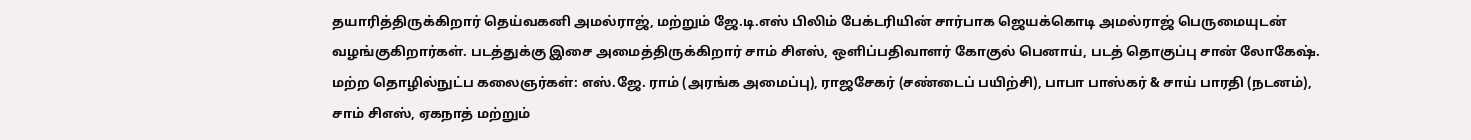தயாரித்திருக்கிறார் தெய்வகனி அமல்ராஜ், மற்றும் ஜே.டி.எஸ் பிலிம் பேக்டரியின் சார்பாக ஜெயக்கொடி அமல்ராஜ் பெருமையுடன் வழங்குகிறார்கள். படத்துக்கு இசை அமைத்திருக்கிறார் சாம் சிஎஸ், ஒளிப்பதிவாளர் கோகுல் பெனாய், படத் தொகுப்பு சான் லோகேஷ். மற்ற தொழில்நுட்ப கலைஞர்கள்: எஸ்.ஜே. ராம் (அரங்க அமைப்பு), ராஜசேகர் (சண்டைப் பயிற்சி), பாபா பாஸ்கர் & சாய் பாரதி (நடனம்), சாம் சிஎஸ், ஏகநாத் மற்றும்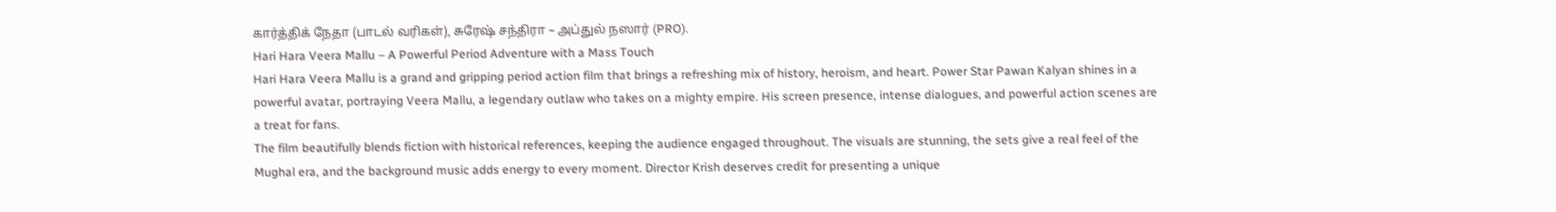கார்த்திக் நேதா (பாடல் வரிகள்), சுரேஷ் சந்திரா – அப்துல் நஸார் (PRO).
Hari Hara Veera Mallu – A Powerful Period Adventure with a Mass Touch
Hari Hara Veera Mallu is a grand and gripping period action film that brings a refreshing mix of history, heroism, and heart. Power Star Pawan Kalyan shines in a powerful avatar, portraying Veera Mallu, a legendary outlaw who takes on a mighty empire. His screen presence, intense dialogues, and powerful action scenes are a treat for fans.
The film beautifully blends fiction with historical references, keeping the audience engaged throughout. The visuals are stunning, the sets give a real feel of the Mughal era, and the background music adds energy to every moment. Director Krish deserves credit for presenting a unique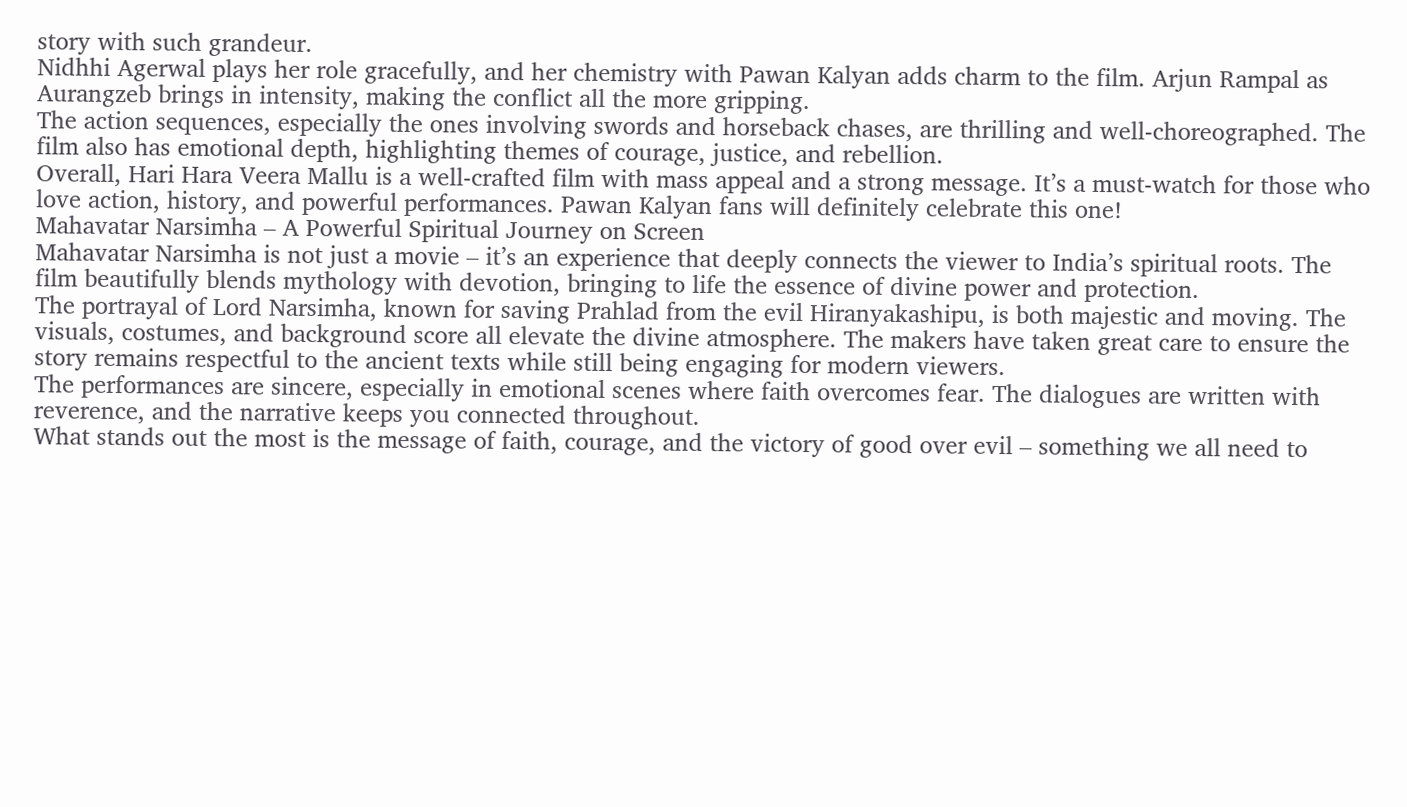story with such grandeur.
Nidhhi Agerwal plays her role gracefully, and her chemistry with Pawan Kalyan adds charm to the film. Arjun Rampal as Aurangzeb brings in intensity, making the conflict all the more gripping.
The action sequences, especially the ones involving swords and horseback chases, are thrilling and well-choreographed. The film also has emotional depth, highlighting themes of courage, justice, and rebellion.
Overall, Hari Hara Veera Mallu is a well-crafted film with mass appeal and a strong message. It’s a must-watch for those who love action, history, and powerful performances. Pawan Kalyan fans will definitely celebrate this one!
Mahavatar Narsimha – A Powerful Spiritual Journey on Screen
Mahavatar Narsimha is not just a movie – it’s an experience that deeply connects the viewer to India’s spiritual roots. The film beautifully blends mythology with devotion, bringing to life the essence of divine power and protection.
The portrayal of Lord Narsimha, known for saving Prahlad from the evil Hiranyakashipu, is both majestic and moving. The visuals, costumes, and background score all elevate the divine atmosphere. The makers have taken great care to ensure the story remains respectful to the ancient texts while still being engaging for modern viewers.
The performances are sincere, especially in emotional scenes where faith overcomes fear. The dialogues are written with reverence, and the narrative keeps you connected throughout.
What stands out the most is the message of faith, courage, and the victory of good over evil – something we all need to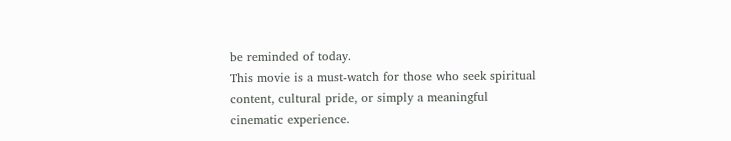be reminded of today.
This movie is a must-watch for those who seek spiritual content, cultural pride, or simply a meaningful cinematic experience.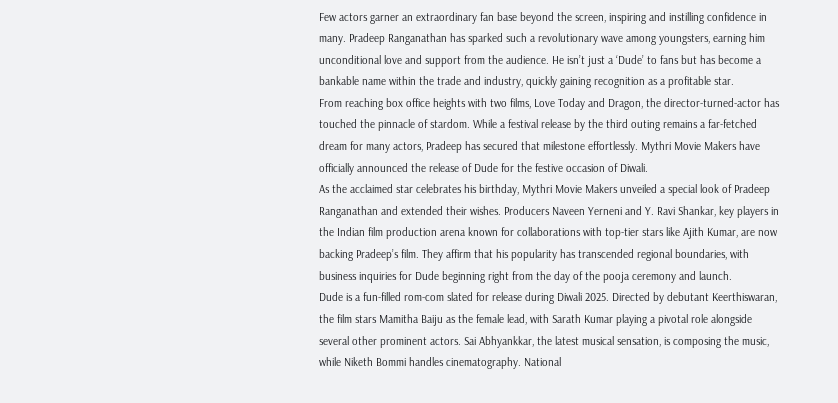Few actors garner an extraordinary fan base beyond the screen, inspiring and instilling confidence in many. Pradeep Ranganathan has sparked such a revolutionary wave among youngsters, earning him unconditional love and support from the audience. He isn’t just a ‘Dude’ to fans but has become a bankable name within the trade and industry, quickly gaining recognition as a profitable star.
From reaching box office heights with two films, Love Today and Dragon, the director-turned-actor has touched the pinnacle of stardom. While a festival release by the third outing remains a far-fetched dream for many actors, Pradeep has secured that milestone effortlessly. Mythri Movie Makers have officially announced the release of Dude for the festive occasion of Diwali.
As the acclaimed star celebrates his birthday, Mythri Movie Makers unveiled a special look of Pradeep Ranganathan and extended their wishes. Producers Naveen Yerneni and Y. Ravi Shankar, key players in the Indian film production arena known for collaborations with top-tier stars like Ajith Kumar, are now backing Pradeep’s film. They affirm that his popularity has transcended regional boundaries, with business inquiries for Dude beginning right from the day of the pooja ceremony and launch.
Dude is a fun-filled rom-com slated for release during Diwali 2025. Directed by debutant Keerthiswaran, the film stars Mamitha Baiju as the female lead, with Sarath Kumar playing a pivotal role alongside several other prominent actors. Sai Abhyankkar, the latest musical sensation, is composing the music, while Niketh Bommi handles cinematography. National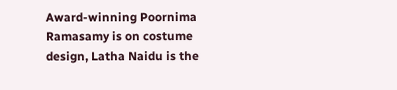Award-winning Poornima Ramasamy is on costume design, Latha Naidu is the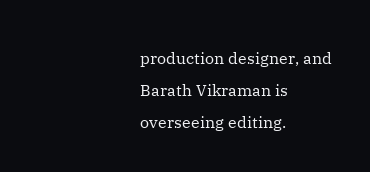production designer, and Barath Vikraman is overseeing editing.